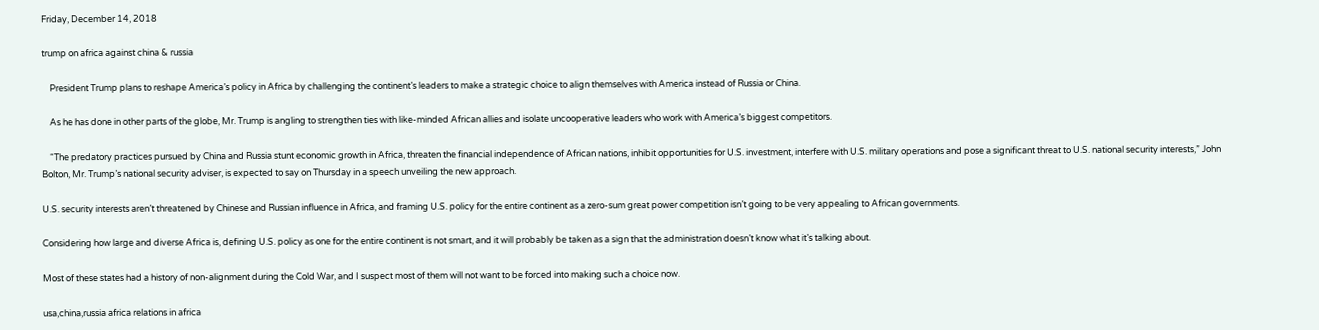Friday, December 14, 2018

trump on africa against china & russia

    President Trump plans to reshape America’s policy in Africa by challenging the continent’s leaders to make a strategic choice to align themselves with America instead of Russia or China.

    As he has done in other parts of the globe, Mr. Trump is angling to strengthen ties with like-minded African allies and isolate uncooperative leaders who work with America’s biggest competitors.

    “The predatory practices pursued by China and Russia stunt economic growth in Africa, threaten the financial independence of African nations, inhibit opportunities for U.S. investment, interfere with U.S. military operations and pose a significant threat to U.S. national security interests,” John Bolton, Mr. Trump’s national security adviser, is expected to say on Thursday in a speech unveiling the new approach.

U.S. security interests aren’t threatened by Chinese and Russian influence in Africa, and framing U.S. policy for the entire continent as a zero-sum great power competition isn’t going to be very appealing to African governments.

Considering how large and diverse Africa is, defining U.S. policy as one for the entire continent is not smart, and it will probably be taken as a sign that the administration doesn’t know what it’s talking about.

Most of these states had a history of non-alignment during the Cold War, and I suspect most of them will not want to be forced into making such a choice now.

usa,china,russia africa relations in africa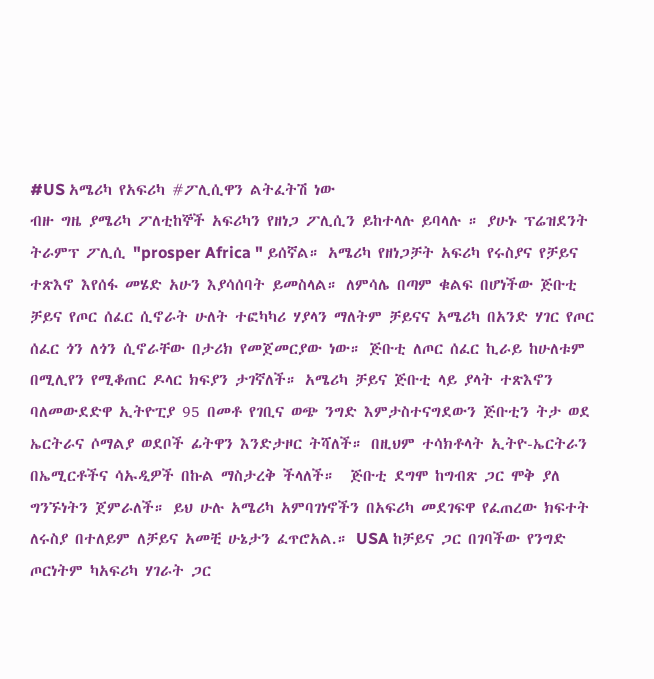#US አሜሪካ የአፍሪካ #ፖሊሲዋን ልትፈትሽ ነው
ብዙ ግዜ ያሜሪካ ፖለቲከኞች አፍሪካን የዘነጋ ፖሊሲን ይከተላሉ ይባላሉ ። ያሁኑ ፕሬዝደንት ትራምፕ ፖሊሲ "prosper Africa " ይሰኛል። አሜሪካ የዘነጋቻት አፍሪካ የሩስያና የቻይና ተጽእኖ እየሰፋ መሄድ አሁን እያሳሰባት ይመስላል። ለምሳሌ በጣም ቁልፍ በሆነችው ጅቡቲ ቻይና የጦር ሰፈር ሲኖራት ሁለት ተፎካካሪ ሃያላን ማለትም ቻይናና አሜሪካ በአንድ ሃገር የጦር ሰፈር ጎን ለጎን ሲኖራቸው በታሪክ የመጀመርያው ነው። ጅቡቲ ለጦር ሰፈር ኪራይ ከሁለቱም በሚሊየን የሚቆጠር ዶላር ክፍያን ታገኛለች። አሜሪካ ቻይና ጅቡቲ ላይ ያላት ተጽእኖን ባለመውደድዋ ኢትዮፒያ 95 በመቶ የገቢና ወጭ ንግድ እምታስተናግደውን ጅቡቲን ትታ ወደ ኤርትራና ሶማልያ ወደቦች ፊትዋን እንድታዞር ትሻለች። በዚህም ተሳክቶላት ኢትዮ-ኤርትራን በኤሚርቶችና ሳኡዲዎች በኩል ማስታረቅ ችላለች።  ጅቡቲ ደግሞ ከግብጽ ጋር ሞቅ ያለ ግንኙነትን ጀምራለች። ይህ ሁሉ አሜሪካ አምባገነኖችን በአፍሪካ መደገፍዋ የፈጠረው ክፍተት ለሩስያ በተለይም ለቻይና አመቺ ሁኔታን ፈጥሮአል.። USA ከቻይና ጋር በገባችው የንግድ ጦርነትም ካአፍሪካ ሃገራት ጋር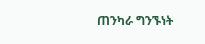ጠንካራ ግንኙነት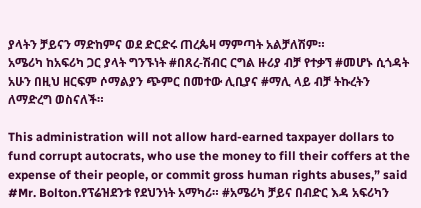ያላትን ቻይናን ማድከምና ወደ ድርድሩ ጠረጴዛ ማምጣት አልቻለሽም።
አሜሪካ ከአፍሪካ ጋር ያላት ግንኙነት #በጸረ-ሽብር ርግል ዙሪያ ብቻ የተቃኘ #መሆኑ ሲጎዳት አሁን በዚህ ዘርፍም ሶማልያን ጭምር በመተው ሊቢያና #ማሊ ላይ ብቻ ትኩረትን ለማድረግ ወስናለች።

This administration will not allow hard-earned taxpayer dollars to fund corrupt autocrats, who use the money to fill their coffers at the expense of their people, or commit gross human rights abuses,” said #Mr. Bolton.የፕሬዝደንቱ የደህንነት አማካሪ። #አሜሪካ ቻይና በብድር እዳ አፍሪካን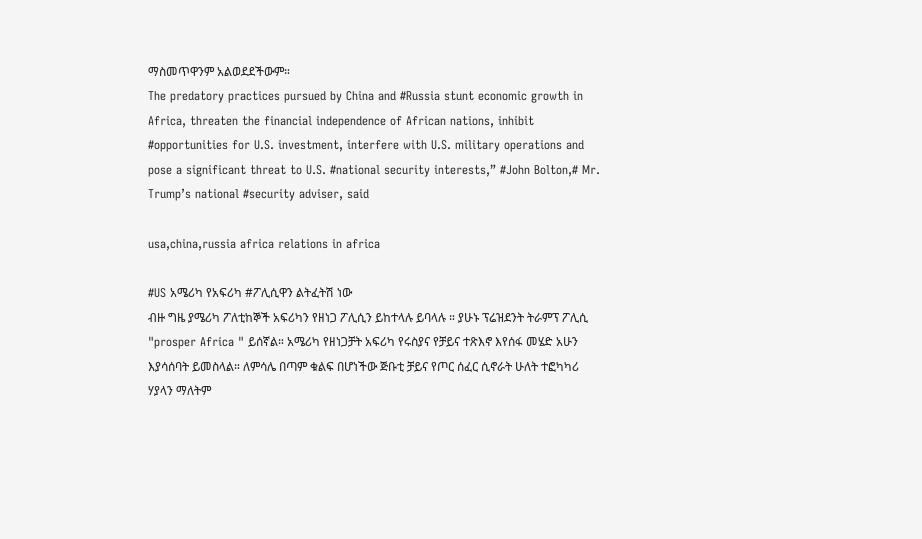ማስመጥዋንም አልወደደችውም።
The predatory practices pursued by China and #Russia stunt economic growth in Africa, threaten the financial independence of African nations, inhibit #opportunities for U.S. investment, interfere with U.S. military operations and pose a significant threat to U.S. #national security interests,” #John Bolton,# Mr. Trump’s national #security adviser, said

usa,china,russia africa relations in africa

#US አሜሪካ የአፍሪካ #ፖሊሲዋን ልትፈትሽ ነው
ብዙ ግዜ ያሜሪካ ፖለቲከኞች አፍሪካን የዘነጋ ፖሊሲን ይከተላሉ ይባላሉ ። ያሁኑ ፕሬዝደንት ትራምፕ ፖሊሲ "prosper Africa " ይሰኛል። አሜሪካ የዘነጋቻት አፍሪካ የሩስያና የቻይና ተጽእኖ እየሰፋ መሄድ አሁን እያሳሰባት ይመስላል። ለምሳሌ በጣም ቁልፍ በሆነችው ጅቡቲ ቻይና የጦር ሰፈር ሲኖራት ሁለት ተፎካካሪ ሃያላን ማለትም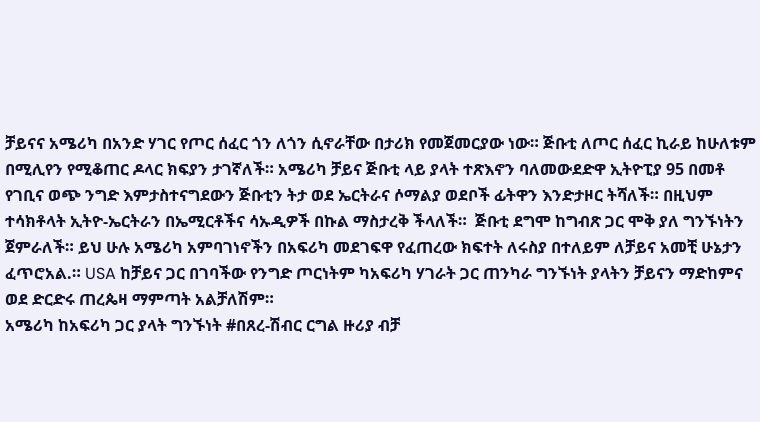ቻይናና አሜሪካ በአንድ ሃገር የጦር ሰፈር ጎን ለጎን ሲኖራቸው በታሪክ የመጀመርያው ነው። ጅቡቲ ለጦር ሰፈር ኪራይ ከሁለቱም በሚሊየን የሚቆጠር ዶላር ክፍያን ታገኛለች። አሜሪካ ቻይና ጅቡቲ ላይ ያላት ተጽእኖን ባለመውደድዋ ኢትዮፒያ 95 በመቶ የገቢና ወጭ ንግድ እምታስተናግደውን ጅቡቲን ትታ ወደ ኤርትራና ሶማልያ ወደቦች ፊትዋን እንድታዞር ትሻለች። በዚህም ተሳክቶላት ኢትዮ-ኤርትራን በኤሚርቶችና ሳኡዲዎች በኩል ማስታረቅ ችላለች።  ጅቡቲ ደግሞ ከግብጽ ጋር ሞቅ ያለ ግንኙነትን ጀምራለች። ይህ ሁሉ አሜሪካ አምባገነኖችን በአፍሪካ መደገፍዋ የፈጠረው ክፍተት ለሩስያ በተለይም ለቻይና አመቺ ሁኔታን ፈጥሮአል.። USA ከቻይና ጋር በገባችው የንግድ ጦርነትም ካአፍሪካ ሃገራት ጋር ጠንካራ ግንኙነት ያላትን ቻይናን ማድከምና ወደ ድርድሩ ጠረጴዛ ማምጣት አልቻለሽም።
አሜሪካ ከአፍሪካ ጋር ያላት ግንኙነት #በጸረ-ሽብር ርግል ዙሪያ ብቻ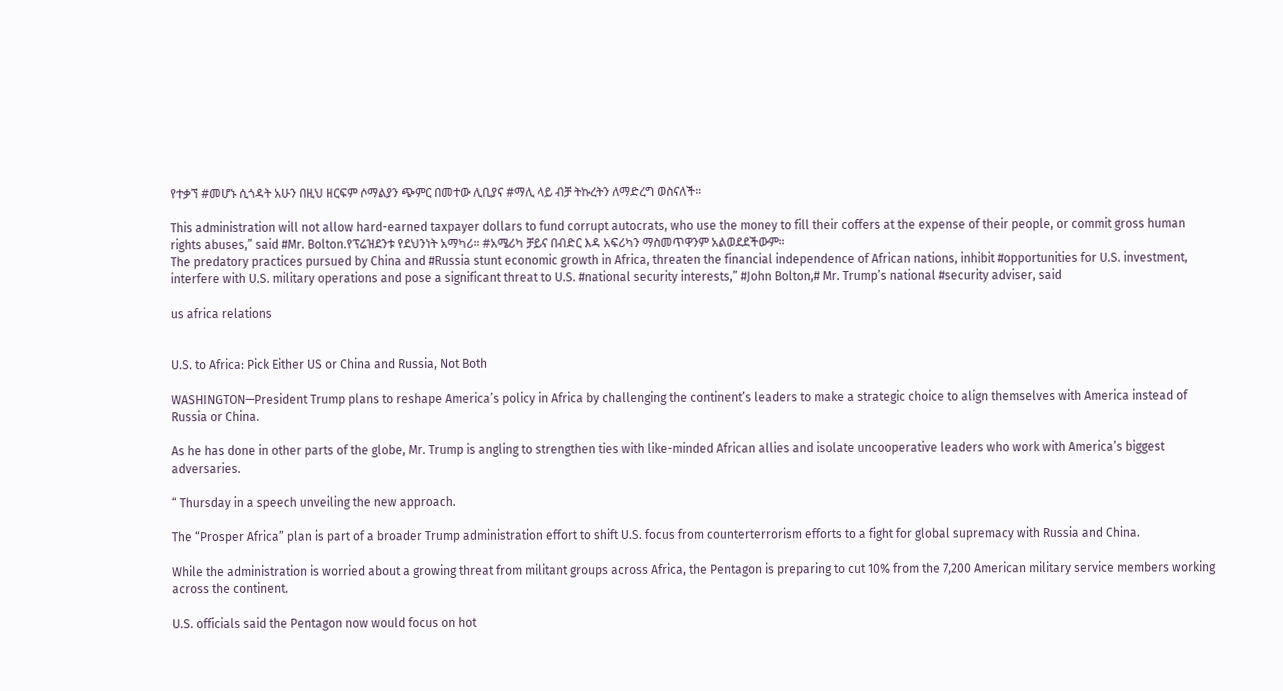የተቃኘ #መሆኑ ሲጎዳት አሁን በዚህ ዘርፍም ሶማልያን ጭምር በመተው ሊቢያና #ማሊ ላይ ብቻ ትኩረትን ለማድረግ ወስናለች።

This administration will not allow hard-earned taxpayer dollars to fund corrupt autocrats, who use the money to fill their coffers at the expense of their people, or commit gross human rights abuses,” said #Mr. Bolton.የፕሬዝደንቱ የደህንነት አማካሪ። #አሜሪካ ቻይና በብድር እዳ አፍሪካን ማስመጥዋንም አልወደደችውም።
The predatory practices pursued by China and #Russia stunt economic growth in Africa, threaten the financial independence of African nations, inhibit #opportunities for U.S. investment, interfere with U.S. military operations and pose a significant threat to U.S. #national security interests,” #John Bolton,# Mr. Trump’s national #security adviser, said

us africa relations


U.S. to Africa: Pick Either US or China and Russia, Not Both

WASHINGTON—President Trump plans to reshape America’s policy in Africa by challenging the continent’s leaders to make a strategic choice to align themselves with America instead of Russia or China.

As he has done in other parts of the globe, Mr. Trump is angling to strengthen ties with like-minded African allies and isolate uncooperative leaders who work with America’s biggest adversaries.

“ Thursday in a speech unveiling the new approach.

The “Prosper Africa” plan is part of a broader Trump administration effort to shift U.S. focus from counterterrorism efforts to a fight for global supremacy with Russia and China.

While the administration is worried about a growing threat from militant groups across Africa, the Pentagon is preparing to cut 10% from the 7,200 American military service members working across the continent.

U.S. officials said the Pentagon now would focus on hot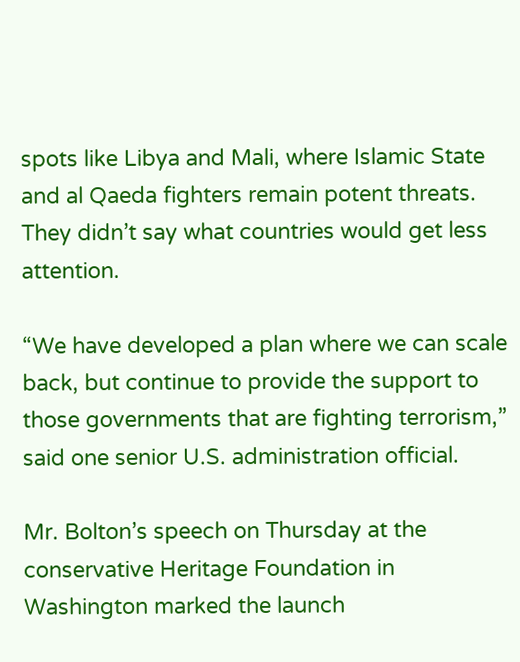spots like Libya and Mali, where Islamic State and al Qaeda fighters remain potent threats. They didn’t say what countries would get less attention.

“We have developed a plan where we can scale back, but continue to provide the support to those governments that are fighting terrorism,” said one senior U.S. administration official.

Mr. Bolton’s speech on Thursday at the conservative Heritage Foundation in Washington marked the launch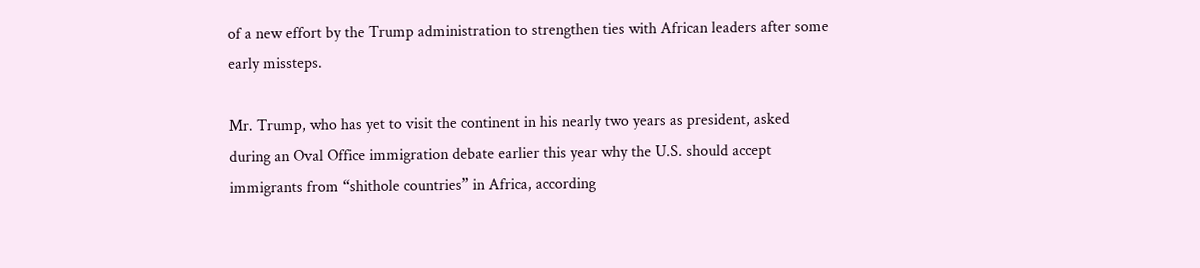of a new effort by the Trump administration to strengthen ties with African leaders after some early missteps.

Mr. Trump, who has yet to visit the continent in his nearly two years as president, asked during an Oval Office immigration debate earlier this year why the U.S. should accept immigrants from “shithole countries” in Africa, according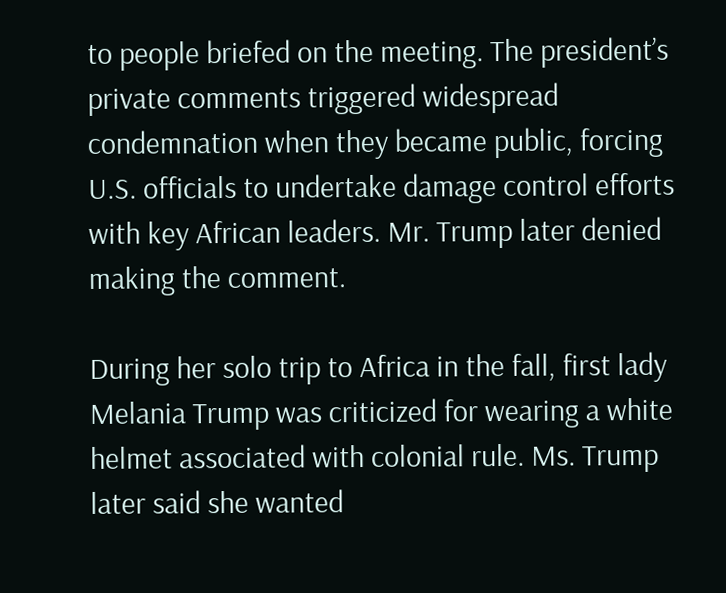to people briefed on the meeting. The president’s private comments triggered widespread condemnation when they became public, forcing U.S. officials to undertake damage control efforts with key African leaders. Mr. Trump later denied making the comment.

During her solo trip to Africa in the fall, first lady Melania Trump was criticized for wearing a white helmet associated with colonial rule. Ms. Trump later said she wanted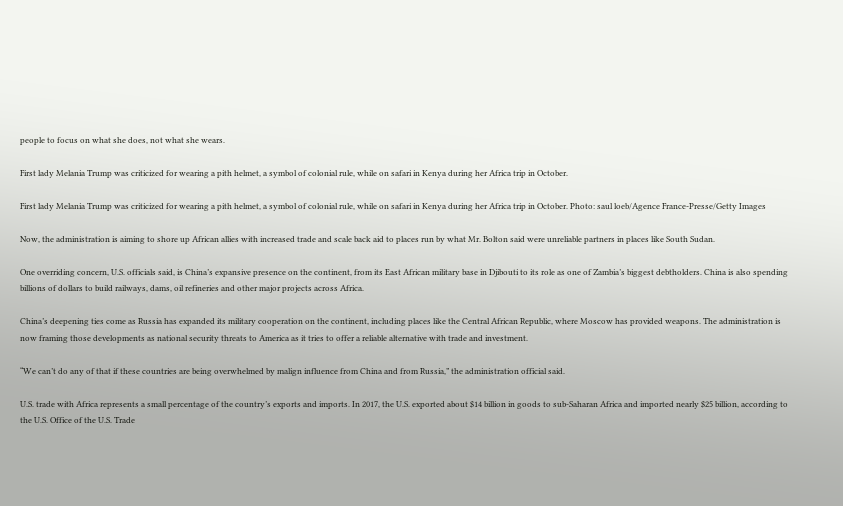people to focus on what she does, not what she wears.

First lady Melania Trump was criticized for wearing a pith helmet, a symbol of colonial rule, while on safari in Kenya during her Africa trip in October.

First lady Melania Trump was criticized for wearing a pith helmet, a symbol of colonial rule, while on safari in Kenya during her Africa trip in October. Photo: saul loeb/Agence France-Presse/Getty Images

Now, the administration is aiming to shore up African allies with increased trade and scale back aid to places run by what Mr. Bolton said were unreliable partners in places like South Sudan.

One overriding concern, U.S. officials said, is China’s expansive presence on the continent, from its East African military base in Djibouti to its role as one of Zambia’s biggest debtholders. China is also spending billions of dollars to build railways, dams, oil refineries and other major projects across Africa.

China’s deepening ties come as Russia has expanded its military cooperation on the continent, including places like the Central African Republic, where Moscow has provided weapons. The administration is now framing those developments as national security threats to America as it tries to offer a reliable alternative with trade and investment.

“We can’t do any of that if these countries are being overwhelmed by malign influence from China and from Russia,” the administration official said.

U.S. trade with Africa represents a small percentage of the country’s exports and imports. In 2017, the U.S. exported about $14 billion in goods to sub-Saharan Africa and imported nearly $25 billion, according to the U.S. Office of the U.S. Trade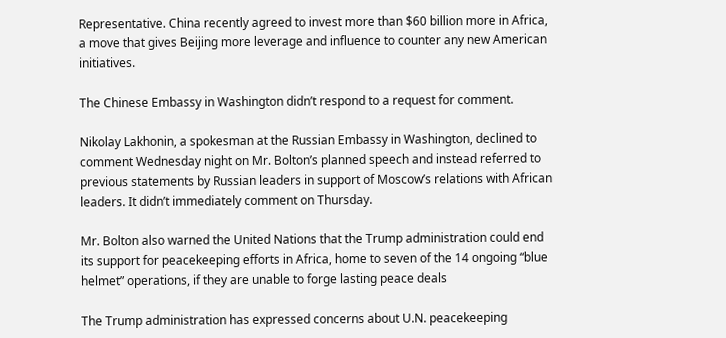Representative. China recently agreed to invest more than $60 billion more in Africa, a move that gives Beijing more leverage and influence to counter any new American initiatives.

The Chinese Embassy in Washington didn’t respond to a request for comment.

Nikolay Lakhonin, a spokesman at the Russian Embassy in Washington, declined to comment Wednesday night on Mr. Bolton’s planned speech and instead referred to previous statements by Russian leaders in support of Moscow’s relations with African leaders. It didn’t immediately comment on Thursday.

Mr. Bolton also warned the United Nations that the Trump administration could end its support for peacekeeping efforts in Africa, home to seven of the 14 ongoing “blue helmet” operations, if they are unable to forge lasting peace deals

The Trump administration has expressed concerns about U.N. peacekeeping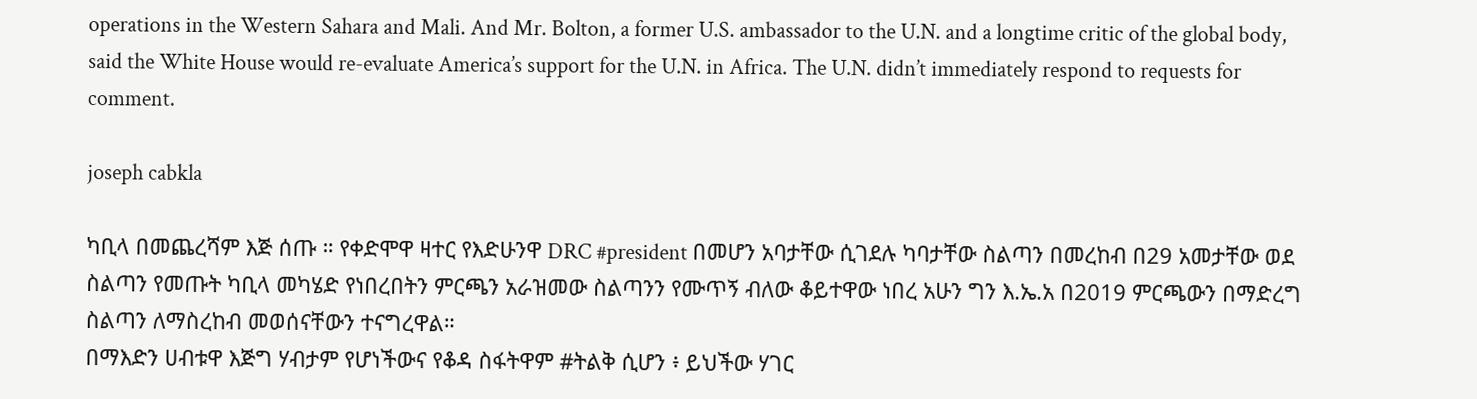operations in the Western Sahara and Mali. And Mr. Bolton, a former U.S. ambassador to the U.N. and a longtime critic of the global body, said the White House would re-evaluate America’s support for the U.N. in Africa. The U.N. didn’t immediately respond to requests for comment.

joseph cabkla

ካቢላ በመጨረሻም እጅ ሰጡ ። የቀድሞዋ ዛተር የእድሁንዋ DRC #president በመሆን አባታቸው ሲገደሉ ካባታቸው ስልጣን በመረከብ በ29 አመታቸው ወደ ስልጣን የመጡት ካቢላ መካሄድ የነበረበትን ምርጫን አራዝመው ስልጣንን የሙጥኝ ብለው ቆይተዋው ነበረ አሁን ግን እ.ኤ.አ በ2019 ምርጫውን በማድረግ ስልጣን ለማስረከብ መወሰናቸውን ተናግረዋል።
በማእድን ሀብቱዋ እጅግ ሃብታም የሆነችውና የቆዳ ስፋትዋም #ትልቅ ሲሆን ፥ ይህችው ሃገር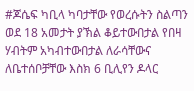#ጆሴፍ ካቢላ ካባታቸው የወረሱትን ስልጣን ወደ 18 አመታት ያኽል ቆይተውበታል የበዛ ሃብትም አካብተውበታል ለራሳቸውና ለቤተሰቦቻቸው እስክ 6 ቢሊየን ዶላር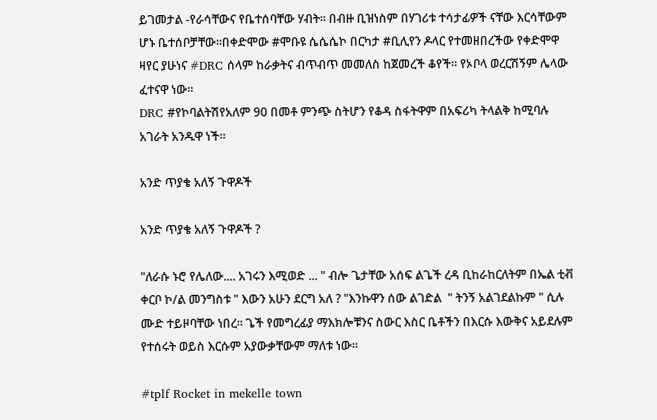ይገመታል -የራሳቸውና የቤተሰባቸው ሃብት። በብዙ ቢዝነስም በሃገሪቱ ተሳታፊዎች ናቸው እርሳቸውም ሆኑ ቤተሰቦቻቸው።በቀድሞው #ሞቡዩ ሴሴሴኮ በርካታ #ቢሊየን ዶላር የተመዘበረችው የቀድሞዋ ዛየር ያሁነና #DRC ሰላም ከራቃትና ብጥብጥ መመለስ ከጀመረች ቆየች። የኦቦላ ወረርሽኝም ሌላው ፈተናዋ ነው።
DRC #የኮባልትሽየአለም 90 በመቶ ምንጭ ስትሆን የቆዳ ስፋትዋም በአፍሪካ ትላልቅ ከሚባሉ አገራት አንዱዋ ነች።

አንድ ጥያቄ አለኝ ጉዋዶች

አንድ ጥያቄ አለኝ ጉዋዶች ?

"ለራሱ ኑሮ የሌለው.... አገሩን እሚወድ ... " ብሎ ጌታቸው አሰፍ ልጌች ረዳ ቢከራከርለትም በኤል ቲቭ ቀርቦ ኮ/ል መንግስቱ " እውን አሁን ደርግ አለ ? "እንኩዋን ሰው ልገድል  " ትንኝ አልገደልኩም " ሲሉ ሙድ ተይዞባቸው ነበረ። ጌች የመግረፊያ ማእክሎቹንና ስውር እስር ቤቶችን በእርሱ እውቅና አይደሉም የተሰሩት ወይስ እርሱም አያውቃቸውም ማለቱ ነው።

#tplf Rocket in mekelle town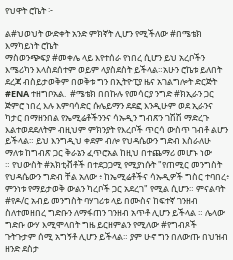የህዋት ሮኬት ፦

ል#ህወህት ውድቀት አንድ ምክኛት ሊሆን የሚችለው #በሜቴክ እማካይነት ሮኬት
ማስወንጭፍያ #መቀሌ ላይ እየተሰራ የነበረ ሲሆን ይህ አረቦችን እሜሪካን እላስደሰተም ወይም ላያስደስት ይችላል።አሁን ሮኬቱ ይለበት ደረጃ ብስይታወቅም በወቅቱ ግን በኢትዮፒያ ዜና አገልግሎት ድርጅት #ENA ተዘግቦአል.  #ሜቴክ በበኩሉ የመሳርያ ንግድ #ክኢራን ጋር ጅምሮ ነበረ እሉ እምባሳድር ሱሌይማን ደደፎ እንዲሁም ወደ ኢራንና ካታር በማዘንበል የኤሚሬቶችንንና ሳኡዲን ግብጽን ገሽሽ ማድረጉ እልተወደደለትም ብዚህም ምክንያት የእረቦች ጥርሳ ውስጥ ገብቶ ልሆን ይችላል። ይህ እንግዲህ ቀደም ብሎ የህዳሴውን ግድብ እስራለሁ ማለቱ ከግብጽ ጋር ቅራኔን ፈጥሮአል ከዚህ በተጨማሪ መሆኑ ነው
። የህውስት #አክቲቭቶች በተደጋጋሚ የሚያነሱት "የጠሚር መንግስት የህዳሴውን ግድብ ቸል አለው ፥ ከኤሚሬቶችና ሳኡዲዎች ግስር ተባበረ፥ ምንነቱ የማይታወቅ ውልን ካረቦች ጋር አደረገ" የሚል ሲሆን። ምናልባት #የዶ/ር አብይ መንግስት ባሃገሪቱ ላይ በሙስና ከፍተኛ ገንዘብ ስለተመዘበረ ግድቡን ለማፋጠን ገንዘብ አጥቶ ሊሆን ይችላል ። ሌላው ግድቡ ውሃ እሚሞላበት ግዜ ይርዘምልን የሚለው #የግብጾች ጉትጉታም ሰሚ አግኝቶ ሊሆን ይችላል። ያም ሁኖ ግን በለውጡ በህዝብ ዘንድ ደስታ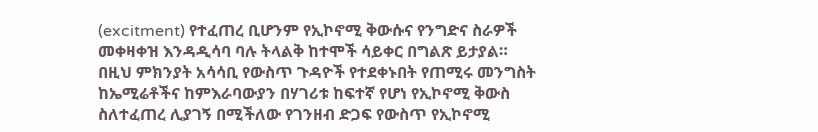(excitment) የተፈጠረ ቢሆንም የኢኮኖሚ ቅውሱና የንግድና ስራዎች መቀዛቀዝ እንዳዲሳባ ባሉ ትላልቅ ከተሞች ሳይቀር በግልጽ ይታያል።
በዚህ ምክንያት አሳሳቢ የውስጥ ጉዳዮች የተደቀኑበት የጠሚሩ መንግስት ከኤሚሬቶችና ከምእራባውያን በሃገሪቱ ከፍተኛ የሆነ የኢኮኖሚ ቅውስ ስለተፈጠረ ሊያገኝ በሚችለው የገንዘብ ድጋፍ የውስጥ የኢኮኖሚ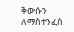ቅውሱን ለማስተንፈስ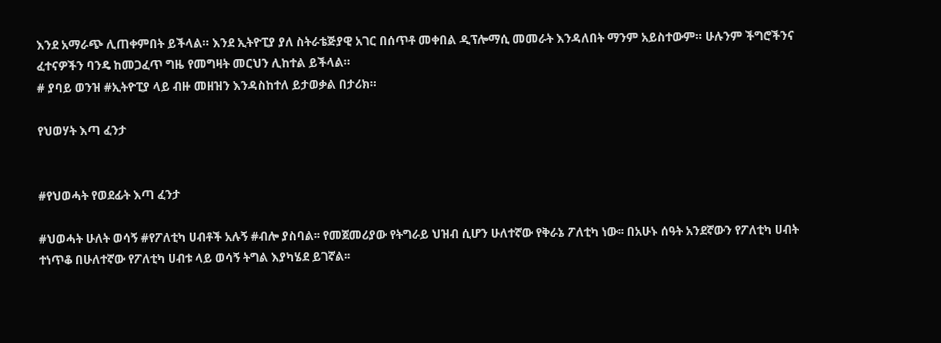እንደ አማራጭ ሊጠቀምበት ይችላል። እንደ ኢትዮፒያ ያለ ስትራቴጅያዊ አገር በሰጥቶ መቀበል ዲፕሎማሲ መመራት እንዳለበት ማንም አይስተውም። ሁሉንም ችግሮችንና ፈተናዎችን ባንዴ ከመጋፈጥ ግዜ የመግዛት መርህን ሊከተል ይችላል።
# ያባይ ወንዝ #ኢትዮፒያ ላይ ብዙ መዘዝን እንዳስከተለ ይታወቃል በታሪክ።

የህወሃት እጣ ፈንታ


#የህወሓት የወደፊት እጣ ፈንታ

#ህወሓት ሁለት ወሳኝ #የፖለቲካ ሀብቶች አሉኝ #ብሎ ያስባል፡፡ የመጀመሪያው የትግራይ ህዝብ ሲሆን ሁለተኛው የቅራኔ ፖለቲካ ነው፡፡ በአሁኑ ሰዓት አንደኛውን የፖለቲካ ሀብት ተነጥቆ በሁለተኛው የፖለቲካ ሀብቱ ላይ ወሳኝ ትግል እያካሄደ ይገኛል፡፡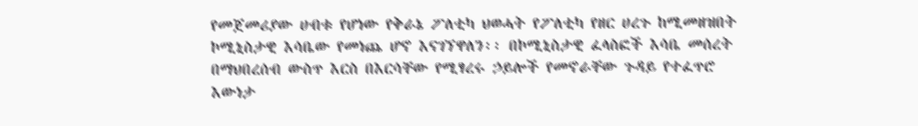የመጀመሪያው ሀብቱ የሆነው የቅራኔ ፖለቲካ ህወሓት የፖለቲካ የዘር ሀረጉ ከሚመዘዝበት ኮሚኒስታዊ እሳቤው የመነጨ ሆኖ እናገኘዋለን፡፡ በኮሚኒስታዊ ፈላስፎች እሳቤ መሰረት በማህበረሰብ ውስጥ እርስ በእርሳቸው የሚፃረሩ ኃይሎች የመኖራቸው ጉዳይ የተፈጥሮ እውነታ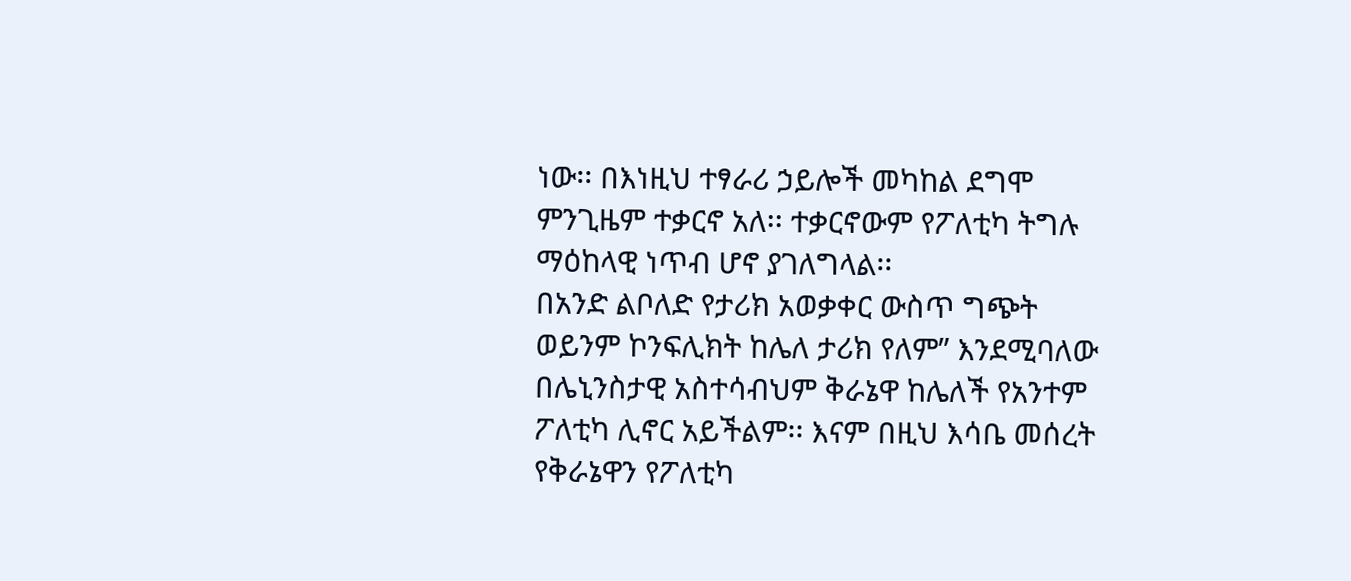ነው፡፡ በእነዚህ ተፃራሪ ኃይሎች መካከል ደግሞ ምንጊዜም ተቃርኖ አለ፡፡ ተቃርኖውም የፖለቲካ ትግሉ ማዕከላዊ ነጥብ ሆኖ ያገለግላል፡፡
በአንድ ልቦለድ የታሪክ አወቃቀር ውስጥ ግጭት ወይንም ኮንፍሊክት ከሌለ ታሪክ የለም” እንደሚባለው በሌኒንስታዊ አስተሳብህም ቅራኔዋ ከሌለች የአንተም ፖለቲካ ሊኖር አይችልም፡፡ እናም በዚህ እሳቤ መሰረት የቅራኔዋን የፖለቲካ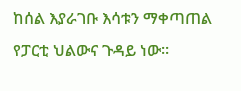ከሰል እያራገቡ እሳቱን ማቀጣጠል የፓርቲ ህልውና ጉዳይ ነው፡፡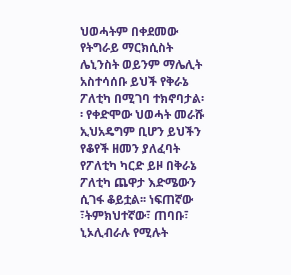ህወሓትም በቀደመው የትግራይ ማርክሲስት ሌኒንስት ወይንም ማሌሊት አስተሳሰቡ ይህች የቅራኔ ፖለቲካ በሚገባ ተክኖባታል፡፡ የቀድሞው ህወሓት መራሹ ኢህአዴግም ቢሆን ይህችን የቆየች ዘመን ያለፈባት የፖለቲካ ካርድ ይዞ በቅራኔ ፖለቲካ ጨዋታ እድሜውን ሲገፋ ቆይቷል፡፡ ነፍጠኛው ፣ትምክህተኛው፣ ጠባቡ፣ ኒኦሊብራሉ የሚሉት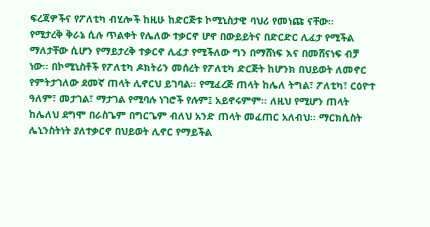ፍረጃዎችና የፖለቲካ ብሂሎች ከዚሁ ከድርጅቱ ኮሚኒስታዊ ባህሪ የመነጩ ናቸው፡፡
የሚታረቅ ቅራኔ ሲሉ ጥልቀት የሌለው ተቃርኖ ሆኖ በውይይትና በድርድር ሊፈታ የሚችል ማለታቸው ሲሆን የማይታረቅ ተቃርኖ ሊፈታ የሚችለው ግን በማሸነፍ እና በመሸናነፍ ብቻ ነው፡፡ በኮሚኒስቶች የፖለቲካ ዶክትሪን መሰረት የፖለቲካ ድርጅት ከሆንክ በህይወት ለመኖር የምትታገለው ደመኛ ጠላት ሊኖርህ ይገባል፡፡ የሚፈረጅ ጠላት ከሌለ ትግል፣ ፖለቲካ፣ ርዕዮተ ዓለም፣ መታገል፣ ማታገል የሚባሉ ነገሮች የሉም፤ አይኖሩምም፡፡ ለዚህ የሚሆን ጠላት ከሌለህ ደግሞ በራስጌም በግርጌም ብለህ አንድ ጠላት መፈጠር አለብህ፡፡ ማርክሲስት ሌኒንስትነት ያለተቃርኖ በህይወት ሊኖር የማይችል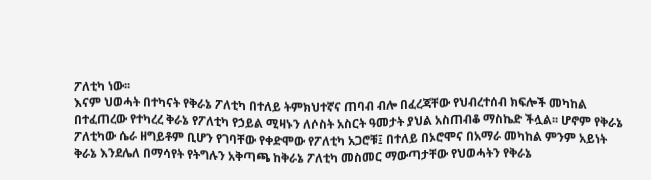ፖለቲካ ነው፡፡
እናም ህወሓት በተካናት የቅራኔ ፖለቲካ በተለይ ትምክህተኛና ጠባብ ብሎ በፈረጃቸው የህብረተሰብ ክፍሎች መካከል በተፈጠረው የተካረረ ቅራኔ የፖለቲካ የኃይል ሚዛኑን ለሶስት አስርት ዓመታት ያህል አስጠብቆ ማስኬድ ችሏል፡፡ ሆኖም የቅራኔ ፖለቲካው ሴራ ዘግይቶም ቢሆን የገባቸው የቀድሞው የፖለቲካ አጋሮቹ፤ በተለይ በኦሮሞና በአማራ መካከል ምንም አይነት ቅራኔ እንደሌለ በማሳየት የትግሉን አቅጣጫ ከቅራኔ ፖለቲካ መስመር ማውጣታቸው የህወሓትን የቅራኔ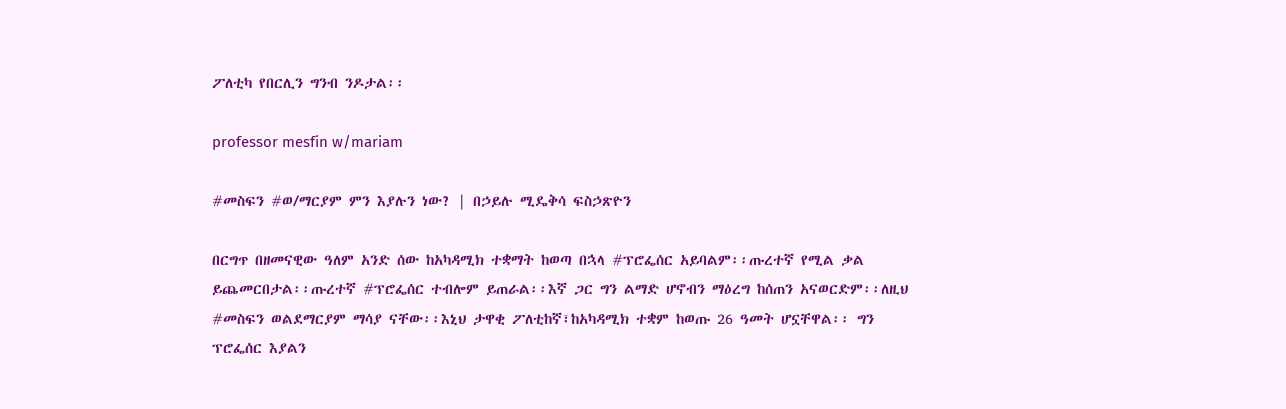ፖለቲካ የበርሊን ግንብ ንዶታል፡፡

professor mesfin w/mariam

#መስፍን #ወ/ማርያም ምን እያሉን ነው? | በኃይሉ ሚዴቅሳ ፍስኃጽዮን

በርግጥ በዘመናዊው ዓለም አንድ ሰው ከአካዳሚክ ተቋማት ከወጣ በኋላ #ፕሮፌሰር አይባልም፡፡ጡረተኛ የሚል ቃል ይጨመርበታል፡፡ጡረተኛ #ፕሮፌሰር ተብሎም ይጠራል፡፡እኛ ጋር ግን ልማድ ሆኖብን ማዕረግ ከሰጠን አናወርድም፡፡ለዚህ #መስፍን ወልደማርያም ማሳያ ናቸው፡፡እኒህ ታዋቂ ፖለቲከኛ፣ከአካዳሚክ ተቋም ከወጡ 26 ዓመት ሆኗቸዋል፡፡ ግን ፕሮፌሰር እያልን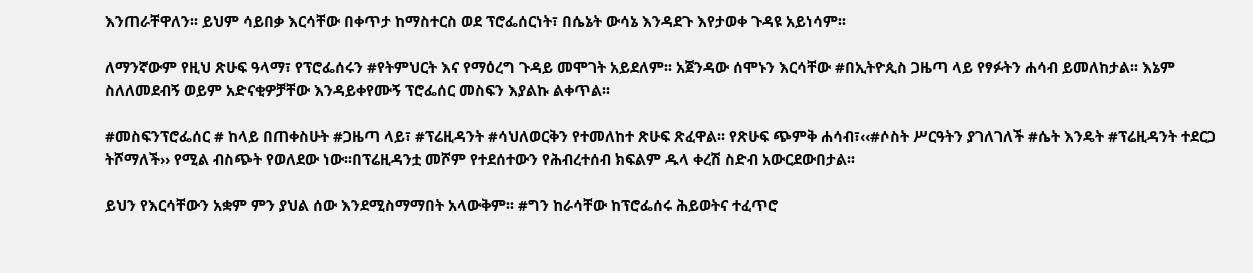እንጠራቸዋለን፡፡ ይህም ሳይበቃ እርሳቸው በቀጥታ ከማስተርስ ወደ ፕሮፌሰርነት፣ በሴኔት ውሳኔ እንዳደጉ እየታወቀ ጉዳዩ አይነሳም፡፡

ለማንኛውም የዚህ ጽሁፍ ዓላማ፣ የፕሮፌሰሩን #የትምህርት እና የማዕረግ ጉዳይ መሞገት አይደለም፡፡ አጀንዳው ሰሞኑን እርሳቸው #በኢትዮጲስ ጋዜጣ ላይ የፃፉትን ሐሳብ ይመለከታል፡፡ እኔም ስለለመደብኝ ወይም አድናቂዎቻቸው እንዳይቀየሙኝ ፕሮፌሰር መስፍን እያልኩ ልቀጥል፡፡

#መስፍንፕሮፌሰር # ከላይ በጠቀስሁት #ጋዜጣ ላይ፣ #ፕሬዚዳንት #ሳህለወርቅን የተመለከተ ጽሁፍ ጽፈዋል፡፡ የጽሁፍ ጭምቅ ሐሳብ፣‹‹#ሶስት ሥርዓትን ያገለገለች #ሴት እንዴት #ፕሬዚዳንት ተደርጋ ትሾማለች›› የሚል ብስጭት የወለደው ነው፡፡በፕሬዚዳንቷ መሾም የተደሰተውን የሕብረተሰብ ክፍልም ዱላ ቀረሽ ስድብ አውርደውበታል፡፡

ይህን የእርሳቸውን አቋም ምን ያህል ሰው እንደሚስማማበት አላውቅም፡፡ #ግን ከራሳቸው ከፕሮፌሰሩ ሕይወትና ተፈጥሮ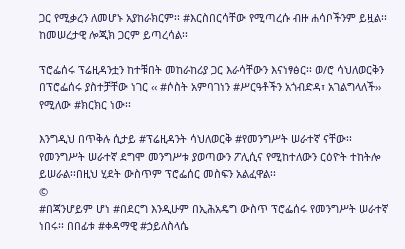ጋር የሚቃረን ለመሆኑ አያከራክርም፡፡ #እርስበርሳቸው የሚጣረሱ ብዙ ሐሳቦችንም ይዟል፡፡ ከመሠረታዊ ሎጂክ ጋርም ይጣረሳል፡፡

ፕሮፌሰሩ ፕሬዚዳንቷን ከተቹበት መከራከሪያ ጋር እራሳቸውን እናነፃፅር፡፡ ወ/ሮ ሳህለወርቅን በፕሮፌሰሩ ያስተቻቸው ነገር ‹‹ #ሶስት አምባገነን #ሥርዓቶችን አጎብድዳ፣ አገልግላለች›› የሚለው #ክርክር ነው፡፡

እንግዲህ በጥቅሉ ሲታይ #ፕሬዚዳንት ሳህለወርቅ #የመንግሥት ሠራተኛ ናቸው፡፡ የመንግሥት ሠራተኛ ደግሞ መንግሥቱ ያወጣውን ፖሊሲና የሚከተለውን ርዕዮት ተከትሎ ይሠራል፡፡በዚህ ሂደት ውስጥም ፕሮፌሰር መስፍን አልፈዋል፡፡
©
#በጃንሆይም ሆነ #በደርግ እንዲሁም በኢሕአዴግ ውስጥ ፕሮፌሰሩ የመንግሥት ሠራተኛ ነበሩ፡፡ በበፊቱ #ቀዳማዊ #ኃይለስላሴ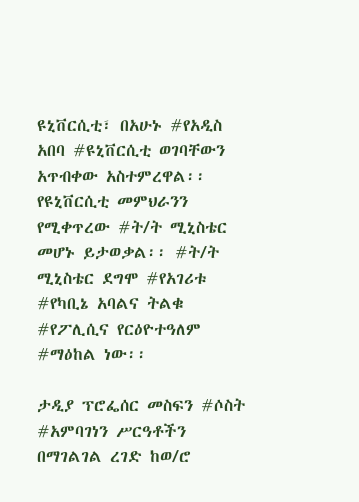ዩኒቨርሲቲ፣ በአሁኑ #የአዲስ አበባ #ዩኒቨርሲቲ ወገባቸውን አጥብቀው አስተምረዋል፡፡ የዩኒቨርሲቲ መምህራንን የሚቀጥረው #ት/ት ሚኒስቴር መሆኑ ይታወቃል፡፡ #ት/ት ሚኒስቴር ደግሞ #የአገሪቱ #የካቢኔ አባልና ትልቁ #የፖሊሲና የርዕዮተዓለም #ማዕከል ነው፡፡

ታዲያ ፕሮፌሰር መስፍን #ሶስት #አምባገነን ሥርዓቶችን በማገልገል ረገድ ከወ/ሮ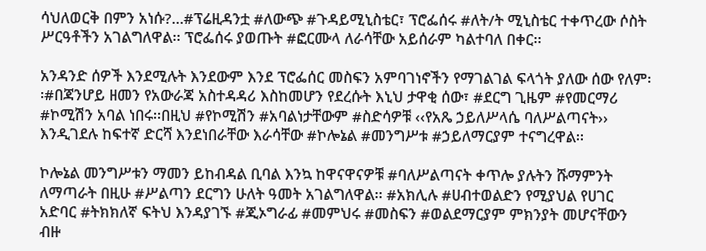ሳህለወርቅ በምን አነሱ?…#ፕሬዚዳንቷ #ለውጭ #ጉዳይሚኒስቴር፣ ፕሮፌሰሩ #ለት/ት ሚኒስቴር ተቀጥረው ሶስት ሥርዓቶችን አገልግለዋል፡፡ ፕሮፌሰሩ ያወጡት #ፎርሙላ ለራሳቸው አይሰራም ካልተባለ በቀር፡፡

አንዳንድ ሰዎች እንደሚሉት እንደውም እንደ ፕሮፌሰር መስፍን አምባገነኖችን የማገልገል ፍላጎት ያለው ሰው የለም፡፡#በጃንሆይ ዘመን የአውራጃ አስተዳዳሪ እስከመሆን የደረሱት እኒህ ታዋቂ ሰው፣ #ደርግ ጊዜም #የመርማሪ #ኮሚሽን አባል ነበሩ፡፡በዚህ #የኮሚሽን #አባልነታቸውም #ስድሳዎቹ ‹‹የአጼ ኃይለሥላሴ ባለሥልጣናት›› እንዲገደሉ ከፍተኛ ድርሻ እንደነበራቸው እራሳቸው #ኮሎኔል #መንግሥቱ #ኃይለማርያም ተናግረዋል፡፡

ኮሎኔል መንግሥቱን ማመን ይከብዳል ቢባል እንኳ ከዋናዋናዎቹ #ባለሥልጣናት ቀጥሎ ያሉትን ሹማምንት ለማጣራት በዚሁ #ሥልጣን ደርግን ሁለት ዓመት አገልግለዋል፡፡ #አክሊሉ #ሀብተወልድን የሚያህል የሀገር አድባር #ትክክለኛ ፍትህ እንዳያገኙ #ጂኦግራፊ #መምህሩ #መስፍን #ወልደማርያም ምክንያት መሆናቸውን ብዙ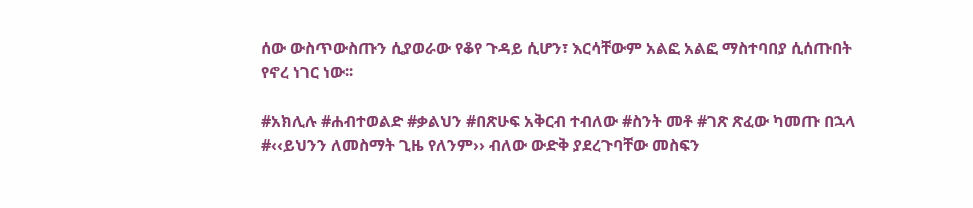ሰው ውስጥውስጡን ሲያወራው የቆየ ጉዳይ ሲሆን፣ እርሳቸውም አልፎ አልፎ ማስተባበያ ሲሰጡበት የኖረ ነገር ነው፡፡

#አክሊሉ #ሐብተወልድ #ቃልህን #በጽሁፍ አቅርብ ተብለው #ስንት መቶ #ገጽ ጽፈው ካመጡ በኋላ #‹‹ይህንን ለመስማት ጊዜ የለንም›› ብለው ውድቅ ያደረጉባቸው መስፍን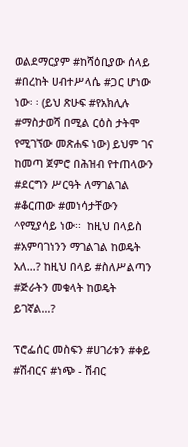ወልደማርያም #ከሻዕቢያው ሰላይ #በረከት ሀብተሥላሴ #ጋር ሆነው ነው፡ ፡ (ይህ ጽሁፍ #የአክሊሉ #ማስታወሻ በሚል ርዕስ ታትሞ የሚገኘው መጽሐፍ ነው) ይህም ገና ከመጣ ጀምሮ በሕዝብ የተጠላውን #ደርግን ሥርዓት ለማገልገል #ቆርጠው #መነሳታቸውን ^የሚያሳይ ነው፡፡  ከዚህ በላይስ #አምባገነንን ማገልገል ከወዴት አለ…? ከዚህ በላይ #ስለሥልጣን #ጅራትን መቁላት ከወዴት ይገኛል…?

ፕሮፌሰር መስፍን #ሀገሪቱን #ቀይ #ሽብርና #ነጭ - ሽብር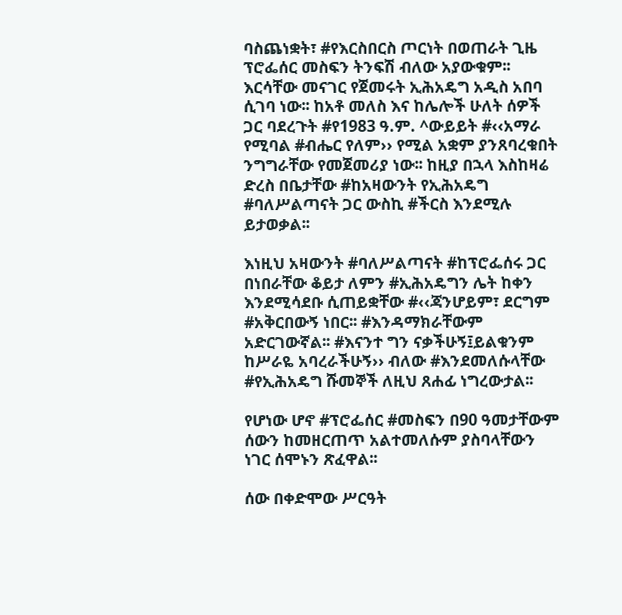ባስጨነቋት፣ #የእርስበርስ ጦርነት በወጠራት ጊዜ ፕሮፌሰር መስፍን ትንፍሽ ብለው አያውቁም፡፡ እርሳቸው መናገር የጀመሩት ኢሕአዴግ አዲስ አበባ ሲገባ ነው፡፡ ከአቶ መለስ እና ከሌሎች ሁለት ሰዎች ጋር ባደረጉት #የ1983 ዓ.ም. ^ውይይት #‹‹አማራ የሚባል #ብሔር የለም›› የሚል አቋም ያንጸባረቁበት ንግግራቸው የመጀመሪያ ነው፡፡ ከዚያ በኋላ እስከዛሬ ድረስ በቤታቸው #ከአዛውንት የኢሕአዴግ #ባለሥልጣናት ጋር ውስኪ #ችርስ እንደሚሉ ይታወቃል፡፡

እነዚህ አዛውንት #ባለሥልጣናት #ከፕሮፌሰሩ ጋር በነበራቸው ቆይታ ለምን #ኢሕአዴግን ሌት ከቀን እንደሚሳደቡ ሲጠይቋቸው #‹‹ጃንሆይም፣ ደርግም #አቅርበውኝ ነበር፡፡ #እንዳማክራቸውም አድርገውኛል፡፡ #እናንተ ግን ናቃችሁኝ፤ይልቁንም ከሥራዬ አባረራችሁኝ›› ብለው #እንደመለሱላቸው #የኢሕአዴግ ሹመኞች ለዚህ ጸሐፊ ነግረውታል፡፡

የሆነው ሆኖ #ፕሮፌሰር #መስፍን በ90 ዓመታቸውም ሰውን ከመዘርጠጥ አልተመለሱም ያስባላቸውን ነገር ሰሞኑን ጽፈዋል፡፡

ሰው በቀድሞው ሥርዓት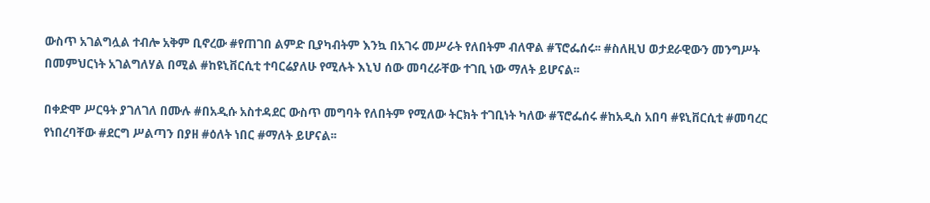ውስጥ አገልግሏል ተብሎ አቅም ቢኖረው #የጠገበ ልምድ ቢያካብትም እንኳ በአገሩ መሥራት የለበትም ብለዋል #ፕሮፌሰሩ፡፡ #ስለዚህ ወታደራዊውን መንግሥት በመምህርነት አገልግለሃል በሚል #ከዩኒቨርሲቲ ተባርሬያለሁ የሚሉት እኒህ ሰው መባረራቸው ተገቢ ነው ማለት ይሆናል፡፡

በቀድሞ ሥርዓት ያገለገለ በሙሉ #በአዲሱ አስተዳደር ውስጥ መግባት የለበትም የሚለው ትርክት ተገቢነት ካለው #ፕሮፌሰሩ #ከአዲስ አበባ #ዩኒቨርሲቲ #መባረር የነበረባቸው #ደርግ ሥልጣን በያዘ #ዕለት ነበር #ማለት ይሆናል፡፡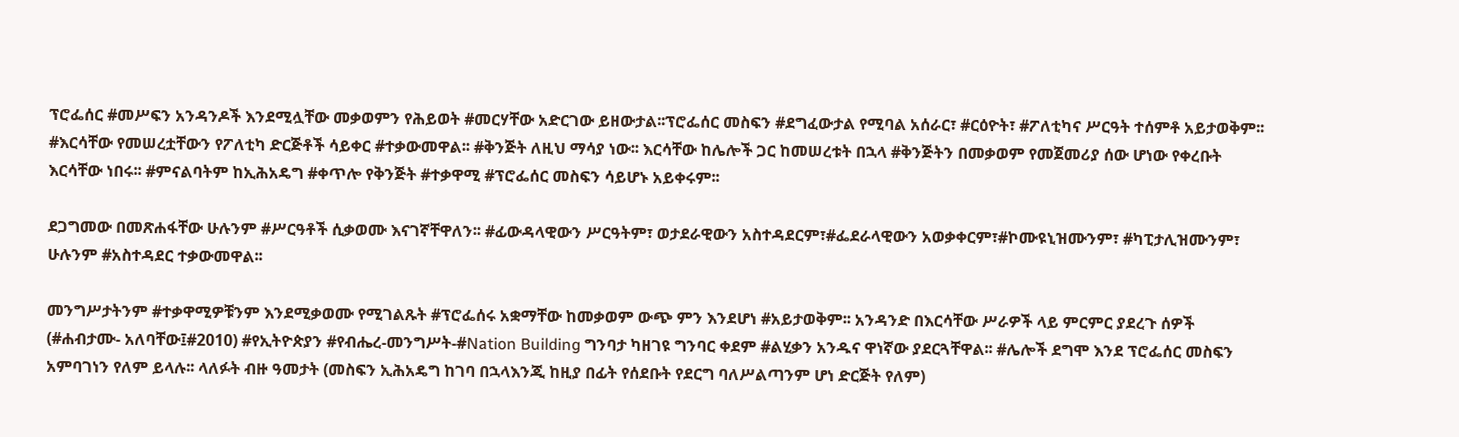ፕሮፌሰር #መሥፍን አንዳንዶች እንደሚሏቸው መቃወምን የሕይወት #መርሃቸው አድርገው ይዘውታል፡፡ፕሮፌሰር መስፍን #ደግፈውታል የሚባል አሰራር፣ #ርዕዮት፣ #ፖለቲካና ሥርዓት ተሰምቶ አይታወቅም፡፡#እርሳቸው የመሠረቷቸውን የፖለቲካ ድርጅቶች ሳይቀር #ተቃውመዋል፡፡ #ቅንጅት ለዚህ ማሳያ ነው፡፡ እርሳቸው ከሌሎች ጋር ከመሠረቱት በኋላ #ቅንጅትን በመቃወም የመጀመሪያ ሰው ሆነው የቀረቡት እርሳቸው ነበሩ፡፡ #ምናልባትም ከኢሕአዴግ #ቀጥሎ የቅንጅት #ተቃዋሚ #ፕሮፌሰር መስፍን ሳይሆኑ አይቀሩም፡፡

ደጋግመው በመጽሐፋቸው ሁሉንም #ሥርዓቶች ሲቃወሙ እናገኛቸዋለን፡፡ #ፊውዳላዊውን ሥርዓትም፣ ወታደራዊውን አስተዳደርም፣#ፌደራላዊውን አወቃቀርም፣#ኮሙዩኒዝሙንም፣ #ካፒታሊዝሙንም፣ ሁሉንም #አስተዳደር ተቃውመዋል፡፡

መንግሥታትንም #ተቃዋሚዎቹንም እንደሚቃወሙ የሚገልጹት #ፕሮፌሰሩ አቋማቸው ከመቃወም ውጭ ምን እንደሆነ #አይታወቅም፡፡ አንዳንድ በእርሳቸው ሥራዎች ላይ ምርምር ያደረጉ ሰዎች (#ሐብታሙ- አለባቸው፤#2010) #የኢትዮጵያን #የብሔረ-መንግሥት-#Nation Building ግንባታ ካዘገዩ ግንባር ቀደም #ልሂቃን አንዱና ዋነኛው ያደርጓቸዋል፡፡ #ሌሎች ደግሞ እንደ ፕሮፌሰር መስፍን አምባገነን የለም ይላሉ፡፡ ላለፉት ብዙ ዓመታት (መስፍን ኢሕአዴግ ከገባ በኋላእንጂ ከዚያ በፊት የሰደቡት የደርግ ባለሥልጣንም ሆነ ድርጅት የለም)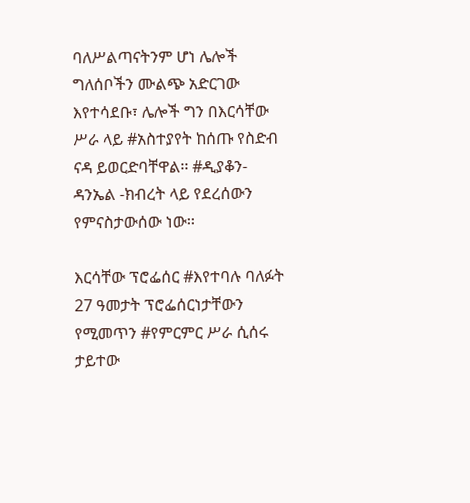ባለሥልጣናትንም ሆነ ሌሎች ግለሰቦችን ሙልጭ አድርገው እየተሳደቡ፣ ሌሎች ግን በእርሳቸው ሥራ ላይ #አስተያየት ከሰጡ የስድብ ናዳ ይወርድባቸዋል፡፡ #ዲያቆን- ዳንኤል -ክብረት ላይ የደረሰውን የምናስታውሰው ነው፡፡

እርሳቸው ፕሮፌሰር #እየተባሉ ባለፉት 27 ዓመታት ፕሮፌሰርነታቸውን የሚመጥን #የምርምር ሥራ ሲሰሩ ታይተው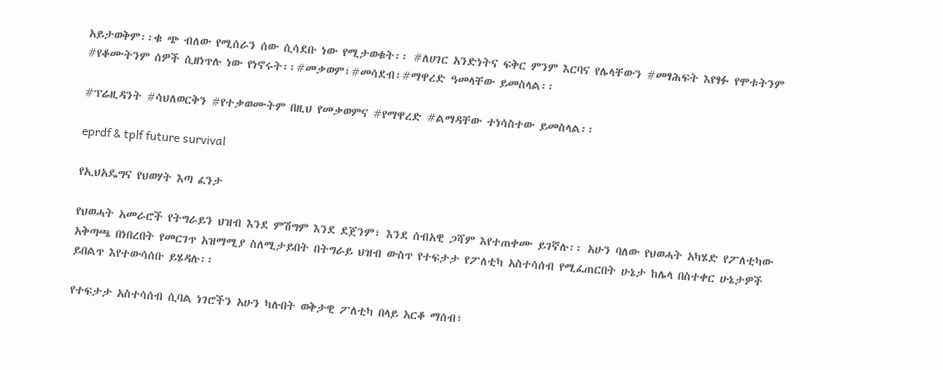አይታወቅም፡፡ቁ ጭ ብለው የሚሰራን ሰው ሲሳደቡ ነው የሚታወቁት፡፡ #ለሀገር አንድነትና ፍቅር ምንም እርባና የሌላቸውን #መፃሕፍት እየፃፉ የሞቱትንም #የቆሙትንም ሰዎች ሲዘነጥሉ ነው የነኖሩት፡፡#መቃወም፣#መሳደብ፣#ማዋረድ ዓመላቸው ይመስላል፡፡

#ፕሬዚዳንት #ሳህለወርቅን #የተቃወሙትም በዚህ የመቃወምና #የማዋረድ #ልማዳቸው ተነሳስተው ይመስላል፡፡

eprdf & tplf future survival

የኢህአዴግና የህወሃት እጣ ፈንታ

የህወሓት አመራሮች የትግራይን ህዝብ እንደ ምሽግም እንደ ደጀንም፣ እንደ ሰብአዊ ጋሻም እየተጠቀሙ ይገኛሉ፡፡ አሁን ባለው የህወሓት አካሄድ የፖለቲካው አቅጣጫ በነበረበት የመርገጥ አዝማሚያ ስለሚታይበት በትግራይ ህዝብ ውስጥ የተፍታታ የፖለቲካ አስተሳሰብ የሚፈጠርበት ሁኔታ ከሌላ በስተቀር ሁኔታዎች ይበልጥ እየተውሳሰቡ ይሄዳሉ፡፡

የተፍታታ አስተሳሰብ ሲባል ነገሮችን አሁን ካሉበት ወቅታዊ ፖለቲካ በላይ አርቆ ማሰብ፣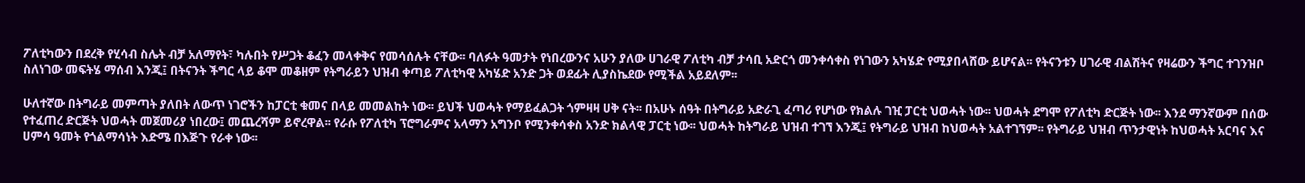ፖለቲካውን በደረቅ የሂሳብ ስሌት ብቻ አለማየት፣ ካሉበት የሥጋት ቆፈን መላቀቅና የመሳሰሉት ናቸው፡፡ ባለፉት ዓመታት የነበረውንና አሁን ያለው ሀገራዊ ፖለቲካ ብቻ ታሳቢ አድርጎ መንቀሳቀስ የነገውን አካሄድ የሚያበላሸው ይሆናል፡፡ የትናንቱን ሀገራዊ ብልሽትና የዛሬውን ችግር ተገንዝቦ ስለነገው መፍትሄ ማሰብ እንጂ፤ በትናንት ችግር ላይ ቆሞ መቆዘም የትግራይን ህዝብ ቀጣይ ፖለቲካዊ አካሄድ አንድ ጋት ወደፊት ሊያስኬደው የሚችል አይደለም፡፡

ሁለተኛው በትግራይ መምጣት ያለበት ለውጥ ነገሮችን ከፓርቲ ቁመና በላይ መመልከት ነው፡፡ ይህች ህወሓት የማይፈልጋት ጎምዛዛ ሀቅ ናት፡፡ በአሁኑ ሰዓት በትግራይ አድራጊ ፈጣሪ የሆነው የክልሉ ገዢ ፓርቲ ህወሓት ነው፡፡ ህወሓት ደግሞ የፖለቲካ ድርጅት ነው፡፡ እንደ ማንኛውም በሰው የተፈጠረ ድርጅት ህወሓት መጀመሪያ ነበረው፤ መጨረሻም ይኖረዋል፡፡ የራሱ የፖለቲካ ፕሮግራምና አላማን አግንቦ የሚንቀሳቀስ አንድ ክልላዊ ፓርቲ ነው፡፡ ህወሓት ከትግራይ ህዝብ ተገኘ እንጂ፤ የትግራይ ህዝብ ከህወሓት አልተገኘም፡፡ የትግራይ ህዝብ ጥንታዊነት ከህወሓት አርባና እና ሀምሳ ዓመት የጎልማሳነት እድሜ በእጅጉ የራቀ ነው፡፡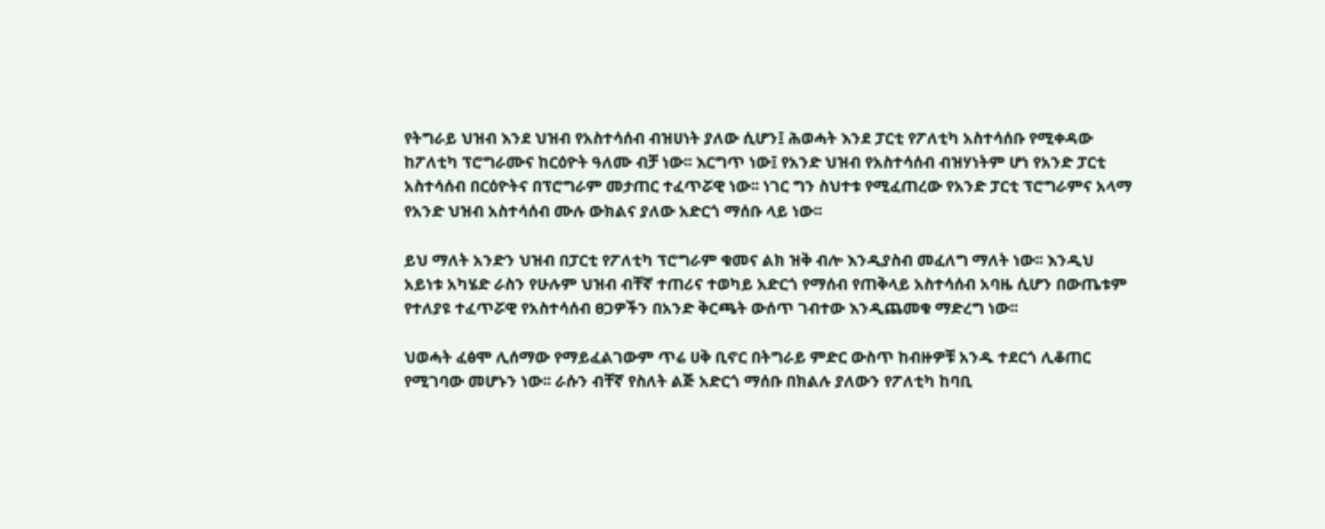የትግራይ ህዝብ እንደ ህዝብ የአስተሳሰብ ብዝሀነት ያለው ሲሆን፤ ሕወሓት እንደ ፓርቲ የፖለቲካ አስተሳሰቡ የሚቀዳው ከፖለቲካ ፕሮግራሙና ከርዕዮት ዓለሙ ብቻ ነው፡፡ እርግጥ ነው፤ የአንድ ህዝብ የአስተሳሰብ ብዝሃነትም ሆነ የአንድ ፓርቲ አስተሳሰብ በርዕዮትና በፕሮግራም መታጠር ተፈጥሯዊ ነው፡፡ ነገር ግን ስህተቱ የሚፈጠረው የአንድ ፓርቲ ፕሮግራምና አላማ የአንድ ህዝብ አስተሳሰብ ሙሉ ውክልና ያለው አድርጎ ማሰቡ ላይ ነው፡፡

ይህ ማለት አንድን ህዝብ በፓርቲ የፖለቲካ ፕሮግራም ቁመና ልክ ዝቅ ብሎ እንዲያስብ መፈለግ ማለት ነው፡፡ እንዲህ አይነቱ አካሄድ ራስን የሁሉም ህዝብ ብቸኛ ተጠሪና ተወካይ አድርጎ የማሰብ የጠቅላይ አስተሳሰብ አባዜ ሲሆን በውጤቱም የተለያዩ ተፈጥሯዊ የአስተሳሰብ ፀጋዎችን በአንድ ቅርጫት ውሰጥ ገብተው እንዲጨመቁ ማድረግ ነው፡፡

ህወሓት ፈፅሞ ሊሰማው የማይፈልገውም ጥሬ ሀቅ ቢኖር በትግራይ ምድር ውስጥ ከብዙዎቹ አንዱ ተደርጎ ሊቆጠር የሚገባው መሆኑን ነው፡፡ ራሱን ብቸኛ የስለት ልጅ አድርጎ ማሰቡ በክልሉ ያለውን የፖለቲካ ከባቢ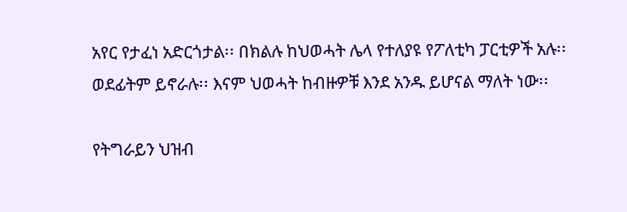አየር የታፈነ አድርጎታል፡፡ በክልሉ ከህወሓት ሌላ የተለያዩ የፖለቲካ ፓርቲዎች አሉ፡፡ ወደፊትም ይኖራሉ፡፡ እናም ህወሓት ከብዙዎቹ እንደ አንዱ ይሆናል ማለት ነው፡፡

የትግራይን ህዝብ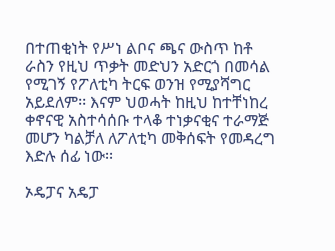በተጠቂነት የሥነ ልቦና ጫና ውስጥ ከቶ ራስን የዚህ ጥቃት መድህን አድርጎ በመሳል የሚገኝ የፖለቲካ ትርፍ ወንዝ የሚያሻግር አይደለም፡፡ እናም ህወሓት ከዚህ ከተቸነከረ ቀኖናዊ አስተሳሰቡ ተላቆ ተነቃናቂና ተራማጅ መሆን ካልቻለ ለፖለቲካ መቅሰፍት የመዳረግ እድሉ ሰፊ ነው፡፡

ኦዴፓና አዴፓ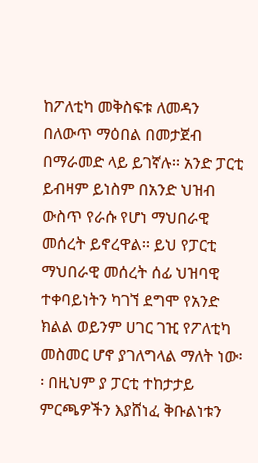ከፖለቲካ መቅስፍቱ ለመዳን በለውጥ ማዕበል በመታጀብ በማራመድ ላይ ይገኛሉ፡፡ አንድ ፓርቲ ይብዛም ይነስም በአንድ ህዝብ ውስጥ የራሱ የሆነ ማህበራዊ መሰረት ይኖረዋል፡፡ ይህ የፓርቲ ማህበራዊ መሰረት ሰፊ ህዝባዊ ተቀባይነትን ካገኘ ደግሞ የአንድ ክልል ወይንም ሀገር ገዢ የፖለቲካ መስመር ሆኖ ያገለግላል ማለት ነው፡፡ በዚህም ያ ፓርቲ ተከታታይ ምርጫዎችን እያሸነፈ ቅቡልነቱን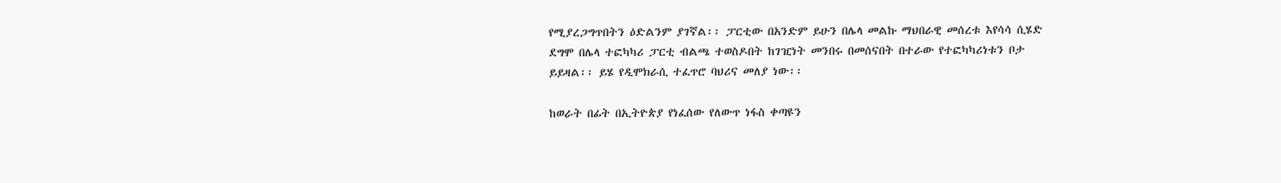የሚያረጋግጥበትን ዕድልንም ያገኛል፡፡ ፓርቲው በአንድም ይሁን በሌላ መልኩ ማህበራዊ መሰረቱ እየሳሳ ሲሄድ ደግሞ በሌላ ተፎካካሪ ፓርቲ ብልጫ ተወስዶበት ከገዢነት መንበሩ በመሰናበት በተራው የተፎካካሪነቱን ቦታ ይይዛል፡፡ ይሄ የዲሞክራሲ ተፈጥሮ ባህሪና መለያ ነው፡፡

ከወራት በፊት በኢትዮጵያ የነፈሰው የለውጥ ነፋስ ቀጣዩን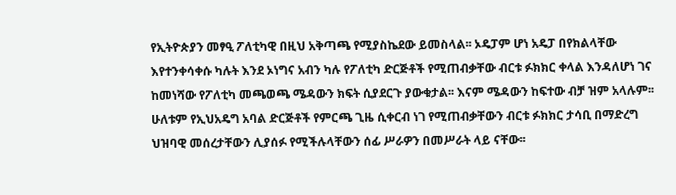የኢትዮጵያን መፃዒ ፖለቲካዊ በዚህ አቅጣጫ የሚያስኬደው ይመስላል፡፡ ኦዴፓም ሆነ አዴፓ በየክልላቸው እየተንቀሳቀሱ ካሉት እንደ ኦነግና አብን ካሉ የፖለቲካ ድርጅቶች የሚጠብቃቸው ብርቱ ፉክክር ቀላል እንዳለሆነ ገና ከመነሻው የፖለቲካ መጫወጫ ሜዳውን ክፍት ሲያደርጉ ያውቁታል፡፡ እናም ሜዳውን ከፍተው ብቻ ዝም አላሉም፡፡ ሁለቱም የኢህአዴግ አባል ድርጅቶች የምርጫ ጊዜ ሲቀርብ ነገ የሚጠብቃቸውን ብርቱ ፉክክር ታሳቢ በማድረግ ህዝባዊ መሰረታቸውን ሊያሰፉ የሚችሉላቸውን ሰፊ ሥራዎን በመሥራት ላይ ናቸው፡፡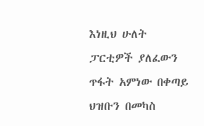እነዚህ ሁለት ፓርቲዎች ያለፈውን ጥፋት አምነው በቀጣይ ህዝቡን በመካስ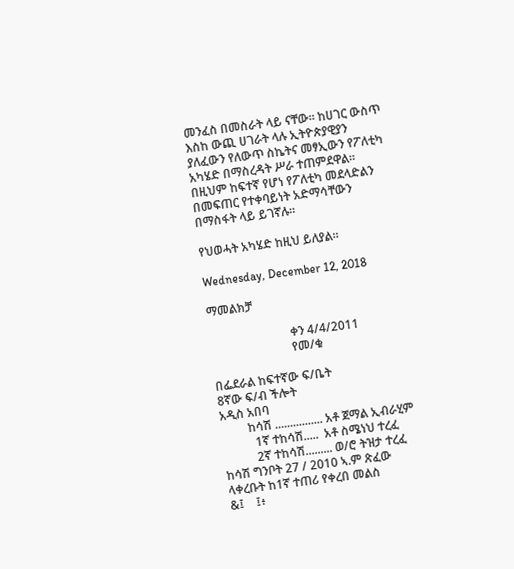መንፈስ በመስራት ላይ ናቸው፡፡ ከሀገር ውስጥ እስከ ውጪ ሀገራት ላሉ ኢትዮጵያዊያን ያለፈውን የለውጥ ስኬትና መፃኢውን የፖለቲካ አካሄድ በማስረዳት ሥራ ተጠምደዋል፡፡ በዚህም ከፍተኛ የሆነ የፖለቲካ መደላድልን በመፍጠር የተቀባይነት አድማሳቸውን በማስፋት ላይ ይገኛሉ፡፡

የህወሓት አካሄድ ከዚህ ይለያል፡፡

Wednesday, December 12, 2018

ማመልክቻ

                           ቀን 4/4/2011
                           የመ/ቁ

በፌደራል ከፍተኛው ፍ/ቤት
8ኛው ፍ/ብ ችሎት
አዲስ አበባ
         ከሳሽ ................ አቶ ጀማል ኢብራሂም
           1ኛ ተከሳሽ.....  አቶ ስሜነህ ተረፈ
           2ኛ ተከሳሽ......... ወ/ሮ ትዝታ ተረፈ
ከሳሽ ግንቦት 27 / 2010 ኣ.ም ጽፈው ላቀረቡት ከ1ኛ ተጠሪ የቀረበ መልስ
&፤    ፤፥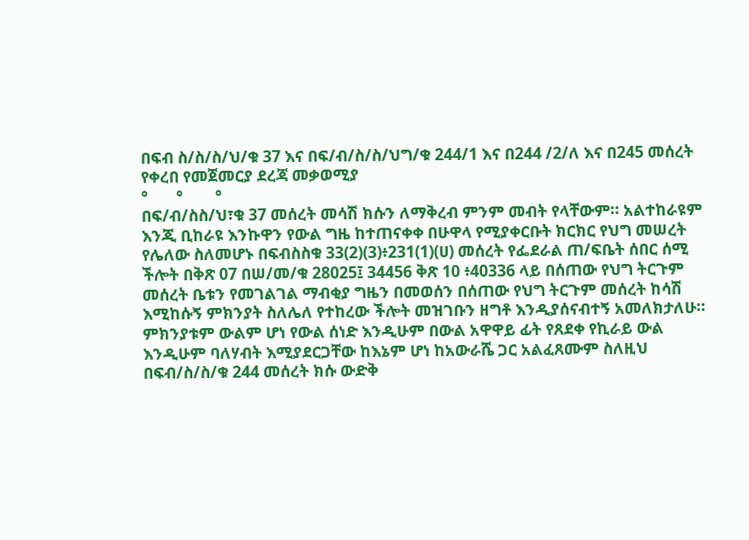በፍብ ስ/ስ/ስ/ህ/ቁ 37 እና በፍ/ብ/ስ/ስ/ህግ/ቁ 244/1 እና በ244 /2/ለ እና በ245 መሰረት የቀረበ የመጀመርያ ደረጃ መቃወሚያ
°       °        °
በፍ/ብ/ስስ/ህ፣ቁ 37 መሰረት መሳሽ ክሱን ለማቅረብ ምንም መብት የላቸውም። አልተከራዩም እንጂ ቢከራዩ እንኩዋን የውል ግዜ ከተጠናቀቀ በሁዋላ የሚያቀርቡት ክርክር የህግ መሠረት የሌለው ስለመሆኑ በፍብስስቁ 33(2)(3)፥231(1)(ሀ) መሰረት የፌደራል ጠ/ፍቤት ሰበር ሰሚ ችሎት በቅጽ 07 በሠ/መ/ቁ 28025፤ 34456 ቅጽ 10 ፥40336 ላይ በሰጠው የህግ ትርጉም መሰረት ቤቱን የመገልገል ማብቂያ ግዜን በመወሰን በሰጠው የህግ ትርጉም መሰረት ከሳሽ እሚከሱኝ ምክንያት ስለሌለ የተከረው ችሎት መዝገቡን ዘግቶ እንዲያሰናብተኝ አመለክታለሁ። ምክንያቱም ውልም ሆነ የውል ሰነድ እንዲሁም በውል አዋዋይ ፊት የጸደቀ የኪራይ ውል እንዲሁም ባለሃብት እሚያደርጋቸው ከእኔም ሆነ ከአውራሼ ጋር አልፈጸሙም ስለዚህ በፍብ/ስ/ስ/ቁ 244 መሰረት ክሱ ውድቅ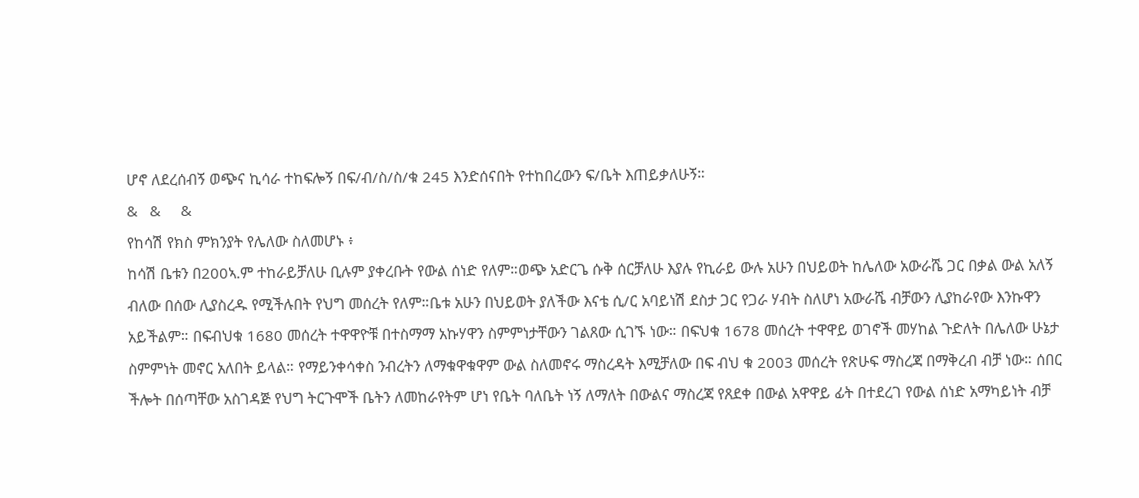ሆኖ ለደረሰብኝ ወጭና ኪሳራ ተከፍሎኝ በፍ/ብ/ስ/ስ/ቁ 245 እንድሰናበት የተከበረውን ፍ/ቤት እጠይቃለሁኝ።
&   &     &
የከሳሽ የክስ ምክንያት የሌለው ስለመሆኑ ፥
ከሳሽ ቤቱን በ200ኣ.ም ተከራይቻለሁ ቢሉም ያቀረቡት የውል ሰነድ የለም።ወጭ አድርጌ ሱቅ ሰርቻለሁ እያሉ የኪራይ ውሉ አሁን በህይወት ከሌለው አውራሼ ጋር በቃል ውል አለኝ ብለው በሰው ሊያስረዱ የሚችሉበት የህግ መሰረት የለም።ቤቱ አሁን በህይወት ያለችው እናቴ ሲ/ር አባይነሽ ደስታ ጋር የጋራ ሃብት ስለሆነ አውራሼ ብቻውን ሊያከራየው እንኩዋን አይችልም። በፍብህቁ 1680 መሰረት ተዋዋዮቹ በተስማማ አኩሃዋን ስምምነታቸውን ገልጸው ሲገኙ ነው። በፍህቁ 1678 መሰረት ተዋዋይ ወገኖች መሃከል ጉድለት በሌለው ሁኔታ ስምምነት መኖር አለበት ይላል። የማይንቀሳቀስ ንብረትን ለማቁዋቁዋም ውል ስለመኖሩ ማስረዳት እሚቻለው በፍ ብህ ቁ 2003 መሰረት የጽሁፍ ማስረጃ በማቅረብ ብቻ ነው። ሰበር ችሎት በሰጣቸው አስገዳጅ የህግ ትርጉሞች ቤትን ለመከራየትም ሆነ የቤት ባለቤት ነኝ ለማለት በውልና ማስረጃ የጸደቀ በውል አዋዋይ ፊት በተደረገ የውል ሰነድ አማካይነት ብቻ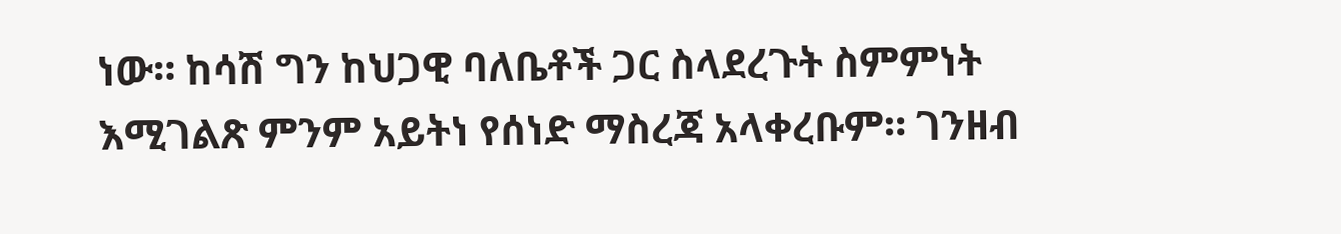ነው። ከሳሽ ግን ከህጋዊ ባለቤቶች ጋር ስላደረጉት ስምምነት እሚገልጽ ምንም አይትነ የሰነድ ማስረጃ አላቀረቡም። ገንዘብ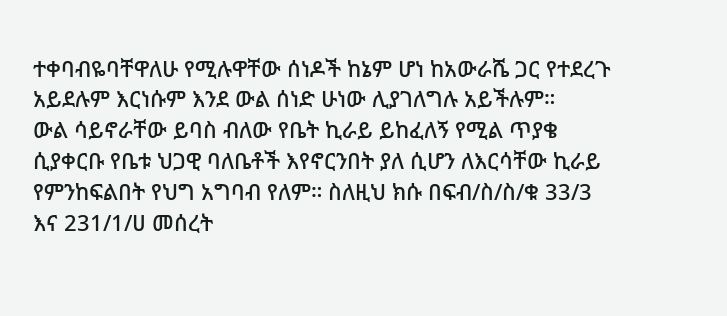ተቀባብዬባቸዋለሁ የሚሉዋቸው ሰነዶች ከኔም ሆነ ከአውራሼ ጋር የተደረጉ አይደሉም እርነሱም እንደ ውል ሰነድ ሁነው ሊያገለግሉ አይችሉም።
ውል ሳይኖራቸው ይባስ ብለው የቤት ኪራይ ይከፈለኝ የሚል ጥያቄ ሲያቀርቡ የቤቱ ህጋዊ ባለቤቶች እየኖርንበት ያለ ሲሆን ለእርሳቸው ኪራይ የምንከፍልበት የህግ አግባብ የለም። ስለዚህ ክሱ በፍብ/ስ/ስ/ቁ 33/3 እና 231/1/ሀ መሰረት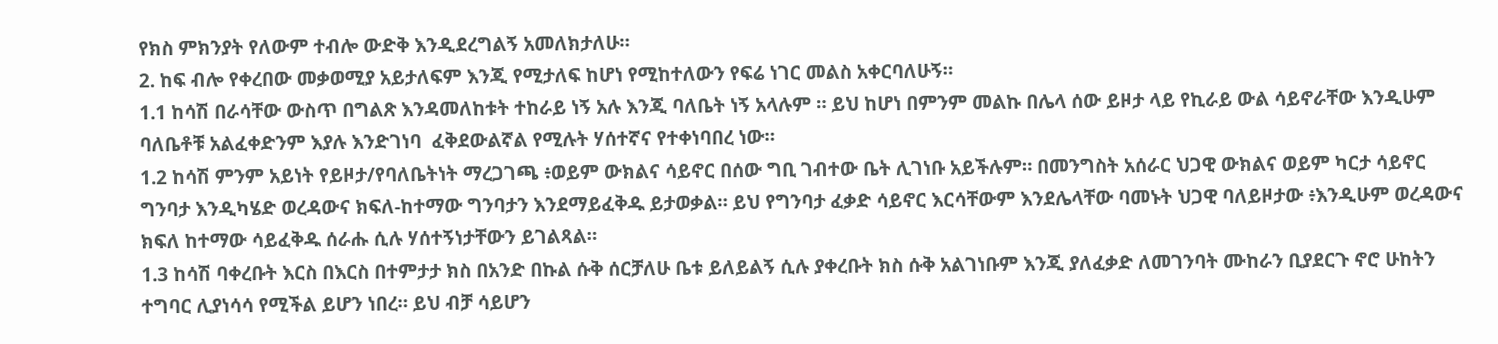የክስ ምክንያት የለውም ተብሎ ውድቅ እንዲደረግልኝ አመለክታለሁ።
2. ከፍ ብሎ የቀረበው መቃወሚያ አይታለፍም እንጂ የሚታለፍ ከሆነ የሚከተለውን የፍሬ ነገር መልስ አቀርባለሁኝ።
1.1 ከሳሽ በራሳቸው ውስጥ በግልጽ እንዳመለከቱት ተከራይ ነኝ አሉ እንጂ ባለቤት ነኝ አላሉም ። ይህ ከሆነ በምንም መልኩ በሌላ ሰው ይዞታ ላይ የኪራይ ውል ሳይኖራቸው እንዲሁም ባለቤቶቹ አልፈቀድንም እያሉ እንድገነባ  ፈቅደውልኛል የሚሉት ሃሰተኛና የተቀነባበረ ነው።
1.2 ከሳሽ ምንም አይነት የይዞታ/የባለቤትነት ማረጋገጫ ፥ወይም ውክልና ሳይኖር በሰው ግቢ ገብተው ቤት ሊገነቡ አይችሉም። በመንግስት አሰራር ህጋዊ ውክልና ወይም ካርታ ሳይኖር ግንባታ እንዲካሄድ ወረዳውና ክፍለ-ከተማው ግንባታን እንደማይፈቅዱ ይታወቃል። ይህ የግንባታ ፈቃድ ሳይኖር እርሳቸውም እንደሌላቸው ባመኑት ህጋዊ ባለይዞታው ፥እንዲሁም ወረዳውና ክፍለ ከተማው ሳይፈቅዱ ሰራሑ ሲሉ ሃሰተኝነታቸውን ይገልጻል።
1.3 ከሳሽ ባቀረቡት እርስ በእርስ በተምታታ ክስ በአንድ በኩል ሱቅ ሰርቻለሁ ቤቱ ይለይልኝ ሲሉ ያቀረቡት ክስ ሱቅ አልገነቡም እንጂ ያለፈቃድ ለመገንባት ሙከራን ቢያደርጉ ኖሮ ሁከትን ተግባር ሊያነሳሳ የሚችል ይሆን ነበረ። ይህ ብቻ ሳይሆን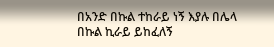በአንድ በኩል ተከራይ ነኝ እያሉ በሌላ በኩል ኪራይ ይከፈለኝ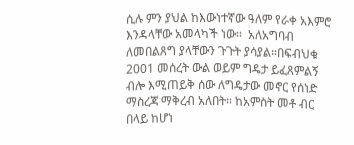ሲሉ ምን ያህል ከእውነተኛው ዓለም የራቀ አእምሮ እንዳላቸው አመላካች ነው።  አለአግባብ ለመበልጸግ ያላቸውን ጉጉት ያሳያል።በፍብህቁ 2001 መሰረት ውል ወይም ግዴታ ይፈጸምልኝ ብሎ እሚጠይቅ ሰው ለግዴታው መኖር የሰነድ ማስረጃ ማቅረብ አለበት። ከአምስት መቶ ብር በላይ ከሆነ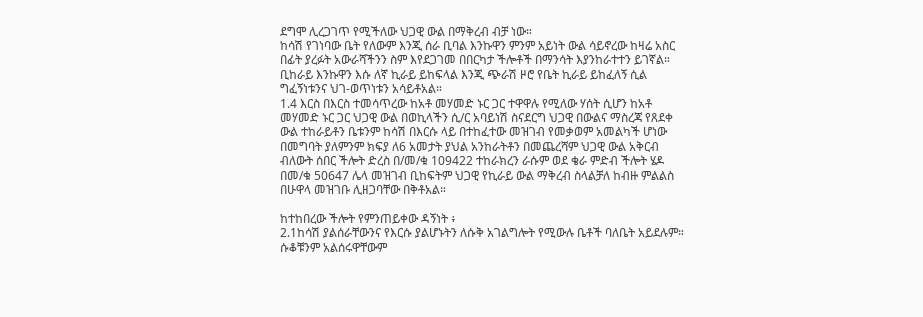ደግሞ ሊረጋገጥ የሚችለው ህጋዊ ውል በማቅረብ ብቻ ነው።
ከሳሽ የገነባው ቤት የለውም እንጂ ሰራ ቢባል እንኩዋን ምንም አይነት ውል ሳይኖረው ከዛሬ አስር በፊት ያረፉት አውራሻችንን ስም እየደጋገመ በበርካታ ችሎቶች በማንሳት እያንከራተተን ይገኛል። ቢከራይ እንኩዋን እሱ ለኛ ኪራይ ይከፍላል እንጂ ጭራሽ ዞሮ የቤት ኪራይ ይከፈለኝ ሲል ግፈኝነቱንና ህገ-ወጥነቱን አሳይቶአል።
1.4 እርስ በእርስ ተመሳጥረው ከአቶ መሃመድ ኑር ጋር ተዋዋሉ የሚለው ሃሰት ሲሆን ከአቶ መሃመድ ኑር ጋር ህጋዊ ውል በወኪላችን ሲ/ር አባይነሽ ስናደርግ ህጋዊ በውልና ማስረጃ የጸደቀ ውል ተከራይቶን ቤቱንም ከሳሽ በእርሱ ላይ በተከፈተው መዝገብ የመቃወም አመልካች ሆነው በመግባት ያለምንም ክፍያ ለ6 አመታት ያህል አንከራትቶን በመጨረሻም ህጋዊ ውል አቅርብ ብለውት ሰበር ችሎት ድረስ በ/መ/ቁ 109422 ተከራክረን ራሱም ወደ ቄራ ምድብ ችሎት ሄዶ በመ/ቁ 50647 ሌላ መዝገብ ቢከፍትም ህጋዊ የኪራይ ውል ማቅረብ ስላልቻለ ከብዙ ምልልስ በሁዋላ መዝገቡ ሊዘጋባቸው በቅቶአል።

ከተከበረው ችሎት የምንጠይቀው ዳኝነት ፥
2.1ከሳሽ ያልሰራቸውንና የእርሱ ያልሆኑትን ለሱቅ አገልግሎት የሚውሉ ቤቶች ባለቤት አይደሉም። ሱቆቹንም አልሰሩዋቸውም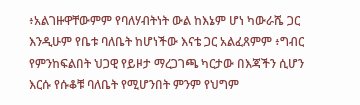፥አልገዙዋቸውምም የባለሃብትነት ውል ከእኔም ሆነ ካውራሼ ጋር እንዲሁም የቤቱ ባለቤት ከሆነችው እናቴ ጋር አልፈጸምም ፥ግብር የምንከፍልበት ህጋዊ የይዞታ ማረጋገጫ ካርታው በእጃችን ሲሆን እርሱ የሱቆቹ ባለቤት የሚሆንበት ምንም የህግም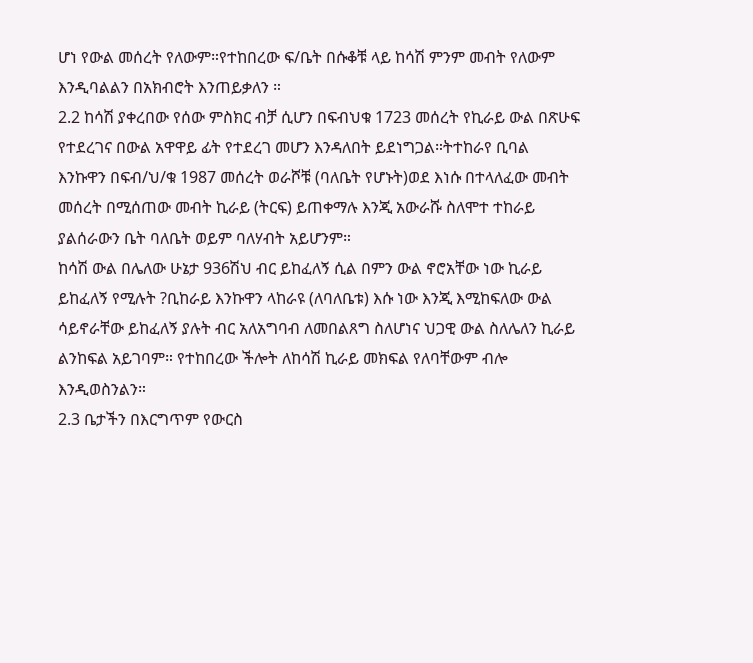ሆነ የውል መሰረት የለውም።የተከበረው ፍ/ቤት በሱቆቹ ላይ ከሳሽ ምንም መብት የለውም እንዲባልልን በአክብሮት እንጠይቃለን ።
2.2 ከሳሽ ያቀረበው የሰው ምስክር ብቻ ሲሆን በፍብህቁ 1723 መሰረት የኪራይ ውል በጽሁፍ የተደረገና በውል አዋዋይ ፊት የተደረገ መሆን እንዳለበት ይደነግጋል።ትተከራየ ቢባል እንኩዋን በፍብ/ህ/ቁ 1987 መሰረት ወራሾቹ (ባለቤት የሆኑት)ወደ እነሱ በተላለፈው መብት መሰረት በሚሰጠው መብት ኪራይ (ትርፍ) ይጠቀማሉ እንጂ አውራሹ ስለሞተ ተከራይ ያልሰራውን ቤት ባለቤት ወይም ባለሃብት አይሆንም።
ከሳሽ ውል በሌለው ሁኔታ 936ሽህ ብር ይከፈለኝ ሲል በምን ውል ኖሮአቸው ነው ኪራይ ይከፈለኝ የሚሉት ?ቢከራይ እንኩዋን ላከራዩ (ለባለቤቱ) እሱ ነው እንጂ እሚከፍለው ውል ሳይኖራቸው ይከፈለኝ ያሉት ብር አለአግባብ ለመበልጸግ ስለሆነና ህጋዊ ውል ስለሌለን ኪራይ ልንከፍል አይገባም። የተከበረው ችሎት ለከሳሽ ኪራይ መክፍል የለባቸውም ብሎ እንዲወስንልን።
2.3 ቤታችን በእርግጥም የውርስ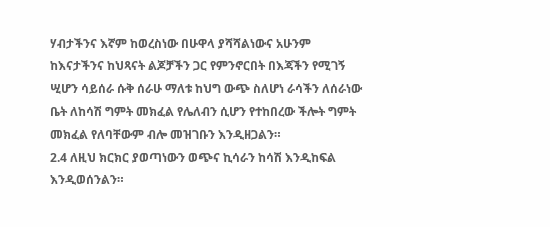ሃብታችንና እኛም ከወረስነው በሁዋላ ያሻሻልነውና አሁንም ከእናታችንና ከህጻናት ልጆቻችን ጋር የምንኖርበት በእጃችን የሚገኝ ሢሆን ሳይሰራ ሱቅ ሰራሁ ማለቱ ከህግ ውጭ ስለሆነ ራሳችን ለሰራነው ቤት ለከሳሽ ግምት መክፈል የሌለብን ሲሆን የተከበረው ችሎት ግምት መክፈል የለባቸውም ብሎ መዝገቡን እንዲዘጋልን።
2.4 ለዚህ ክርክር ያወጣነውን ወጭና ኪሳራን ከሳሽ እንዲከፍል እንዲወሰንልን።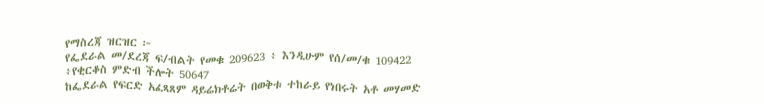የማስረጃ ዝርዝር ፦
የፌደራል መ/ደረጃ ፍ/ብልት የመቁ 209623 ፥ እንዲሁም የሰ/መ/ቁ 109422 ፥የቂርቆስ ምድብ ችሎት 50647
ከፌደራል የፍርድ አፈጻጸም ዳይሬክቶሬት በወቅቱ ተከራይ የነበሩት አቶ መሃመድ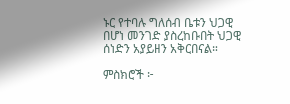ኑር የተባሉ ግለሰብ ቤቱን ህጋዊ በሆነ መንገድ ያስረከቡበት ህጋዊ ሰነድን አያይዘን አቅርበናል።

ምስክሮች ፦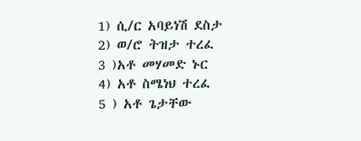1) ሲ/ር አባይነሽ ደስታ
2) ወ/ሮ ትዝታ ተረፈ
3 )አቶ መሃመድ ኑር
4) አቶ ስሜነህ ተረፈ
5 ) አቶ ጌታቸው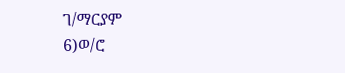ገ/ማርያም
6)ወ/ሮ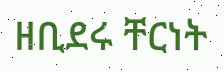ዘቢደሩ ቸርነት